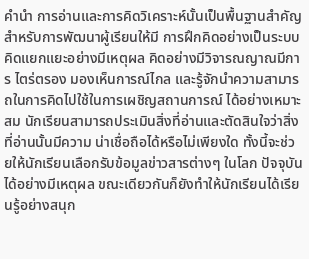คำนำ การอ่านและการคิดวิเคราะห์นั้นเป็นพื้นฐานสำคัญสำหรับการพัฒนาผู้เรียนให้มี การฝึกคิดอย่างเป็นระบบ คิดแยกแยะอย่างมีเหตุผล คิดอย่างมีวิจารณญาณมีการ ไตร่ตรอง มองเห็นการณ์ไกล และรู้จักนำความสามารถในการคิดไปใช้ในการเผชิญสถานการณ์ ได้อย่างเหมาะสม นักเรียนสามารถประเมินสิ่งที่อ่านและตัดสินใจว่าสิ่งที่อ่านนั้นมีความ น่าเชื่อถือได้หรือไม่เพียงใด ทั้งนี้จะช่วยให้นักเรียนเลือกรับข้อมูลข่าวสารต่างๆ ในโลก ปัจจุบันได้อย่างมีเหตุผล ขณะเดียวกันก็ยังทำให้นักเรียนได้เรียนรู้อย่างสนุก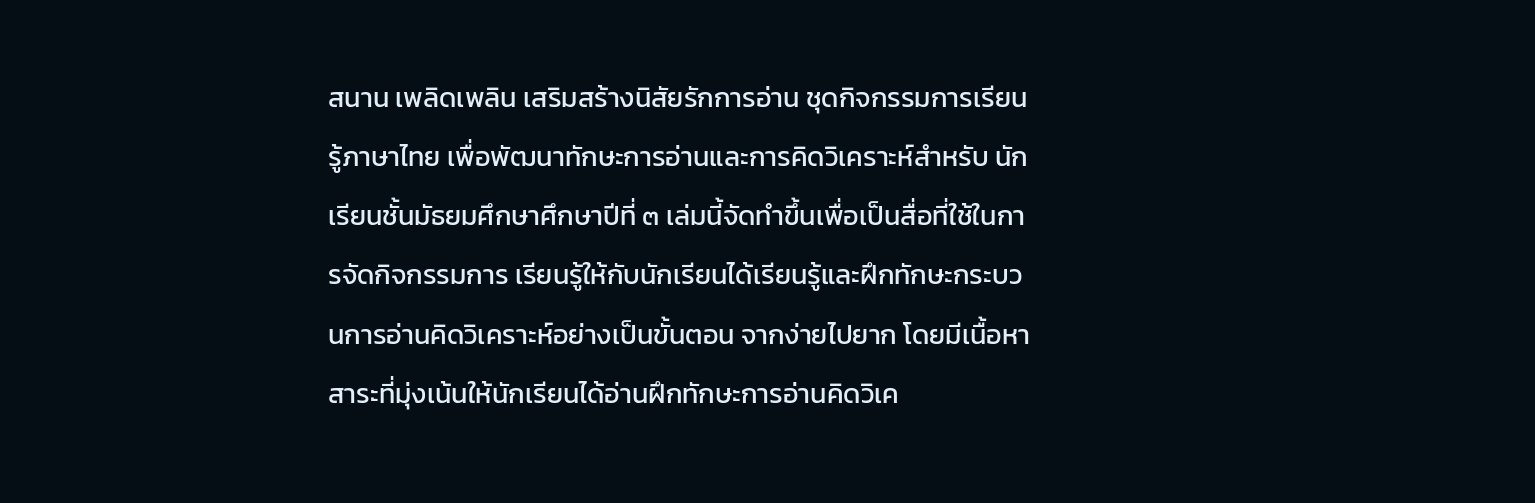สนาน เพลิดเพลิน เสริมสร้างนิสัยรักการอ่าน ชุดกิจกรรมการเรียนรู้ภาษาไทย เพื่อพัฒนาทักษะการอ่านและการคิดวิเคราะห์สำหรับ นักเรียนชั้นมัธยมศึกษาศึกษาปีที่ ๓ เล่มนี้จัดทำขึ้นเพื่อเป็นสื่อที่ใช้ในการจัดกิจกรรมการ เรียนรู้ให้กับนักเรียนได้เรียนรู้และฝึกทักษะกระบวนการอ่านคิดวิเคราะห์อย่างเป็นขั้นตอน จากง่ายไปยาก โดยมีเนื้อหาสาระที่มุ่งเน้นให้นักเรียนได้อ่านฝึกทักษะการอ่านคิดวิเค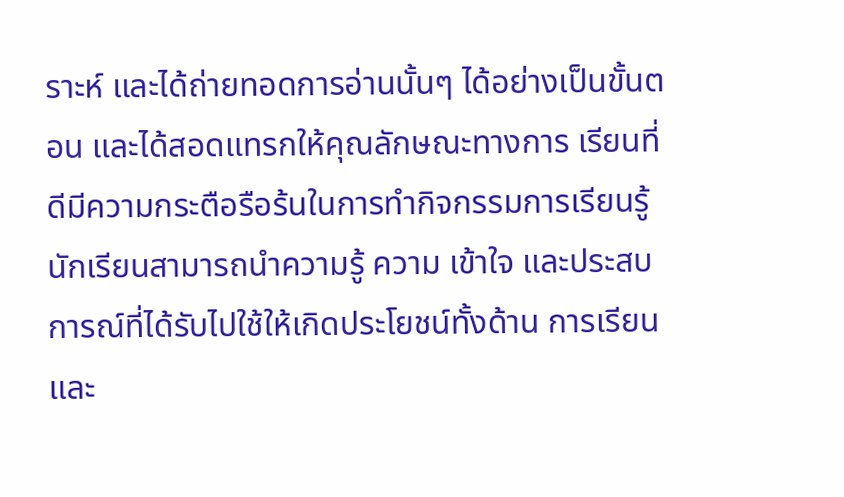ราะห์ และได้ถ่ายทอดการอ่านนั้นๆ ได้อย่างเป็นขั้นตอน และได้สอดแทรกให้คุณลักษณะทางการ เรียนที่ดีมีความกระตือรือร้นในการทำกิจกรรมการเรียนรู้นักเรียนสามารถนำความรู้ ความ เข้าใจ และประสบการณ์ที่ได้รับไปใช้ให้เกิดประโยชน์ทั้งด้าน การเรียนและ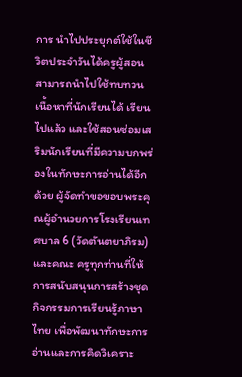การ นำไปประยุกต์ใช้ในชีวิตประจำวันได้ครูผู้สอนสามารถนำไปใช้ทบทวนเนื้อหาที่นักเรียนได้ เรียนไปแล้ว และใช้สอนซ่อมเสริมนักเรียนที่มีความบกพร่องในทักษะการอ่านได้อีกด้วย ผู้จัดทำขอขอบพระคุณผู้อำนวยการโรงเรียนเทศบาล 6 (วัดตันตยาภิรม) และคณะ ครูทุกท่านที่ให้การสนับสนุนการสร้างชุดกิจกรรมการเรียนรู้ภาษาไทย เพื่อพัฒนาทักษะการ อ่านและการคิดวิเคราะ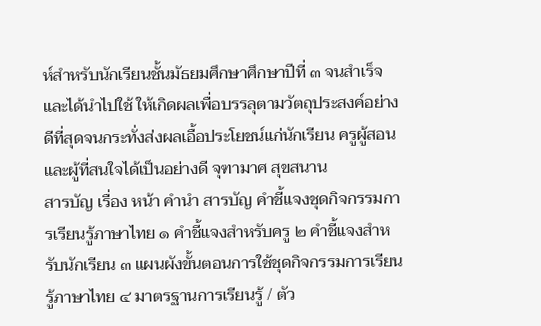ห์สำหรับนักเรียนชั้นมัธยมศึกษาศึกษาปีที่ ๓ จนสำเร็จและได้นำไปใช้ ให้เกิดผลเพื่อบรรลุตามวัตถุประสงค์อย่างดีที่สุดจนกระทั่งส่งผลเอื้อประโยชน์แก่นักเรียน ครูผู้สอนและผู้ที่สนใจได้เป็นอย่างดี จุฑามาศ สุขสนาน
สารบัญ เรื่อง หน้า คำนำ สารบัญ คำชี้แจงชุดกิจกรรมการเรียนรู้ภาษาไทย ๑ คำชี้แจงสำหรับครู ๒ คำชี้แจงสำหรับนักเรียน ๓ แผนผังขั้นตอนการใช้ชุดกิจกรรมการเรียนรู้ภาษาไทย ๔ มาตรฐานการเรียนรู้ / ตัว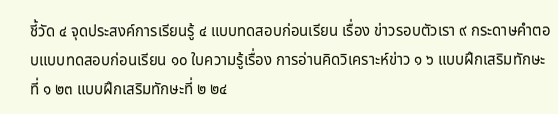ชี้วัด ๔ จุดประสงค์การเรียนรู้ ๔ แบบทดสอบก่อนเรียน เรื่อง ข่าวรอบตัวเรา ๙ กระดาษคำตอบแบบทดสอบก่อนเรียน ๑๐ ใบความรู้เรื่อง การอ่านคิดวิเคราะห์ข่าว ๑ ๖ แบบฝึกเสริมทักษะที่ ๑ ๒๓ แบบฝึกเสริมทักษะที่ ๒ ๒๔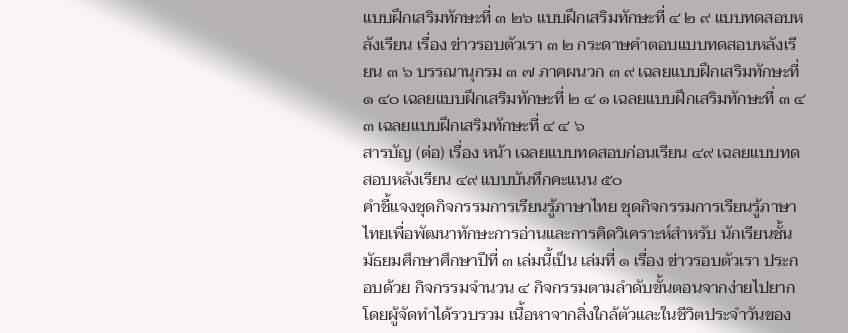แบบฝึกเสริมทักษะที่ ๓ ๒๖ แบบฝึกเสริมทักษะที่ ๔ ๒ ๙ แบบทดสอบหลังเรียน เรื่อง ข่าวรอบตัวเรา ๓ ๒ กระดาษคำตอบแบบทดสอบหลังเรียน ๓ ๖ บรรณานุกรม ๓ ๗ ภาคผนวก ๓ ๙ เฉลยแบบฝึกเสริมทักษะที่ ๑ ๔๐ เฉลยแบบฝึกเสริมทักษะที่ ๒ ๔ ๑ เฉลยแบบฝึกเสริมทักษะที่ ๓ ๔ ๓ เฉลยแบบฝึกเสริมทักษะที่ ๔ ๔ ๖
สารบัญ (ต่อ) เรื่อง หน้า เฉลยแบบทดสอบก่อนเรียน ๔๙ เฉลยแบบทดสอบหลังเรียน ๔๙ แบบบันทึกคะแนน ๕๐
คำชี้แจงชุดกิจกรรมการเรียนรู้ภาษาไทย ชุดกิจกรรมการเรียนรู้ภาษาไทยเพื่อพัฒนาทักษะการอ่านและการคิดวิเคราะห์สำหรับ นักเรียนชั้นมัธยมศึกษาศึกษาปีที่ ๓ เล่มนี้เป็น เล่มที่ ๑ เรื่อง ข่าวรอบตัวเรา ประกอบด้วย กิจกรรมจำนวน ๔ กิจกรรมตามลำดับขั้นตอนจากง่ายไปยาก โดยผู้จัดทำได้รวบรวม เนื้อหาจากสิ่งใกล้ตัวและในชีวิตประจำวันของ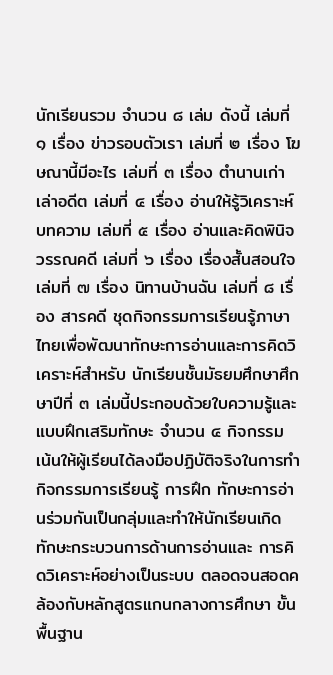นักเรียนรวม จำนวน ๘ เล่ม ดังนี้ เล่มที่ ๑ เรื่อง ข่าวรอบตัวเรา เล่มที่ ๒ เรื่อง โฆษณานี้มีอะไร เล่มที่ ๓ เรื่อง ตำนานเก่าเล่าอดีต เล่มที่ ๔ เรื่อง อ่านให้รู้วิเคราะห์บทความ เล่มที่ ๕ เรื่อง อ่านและคิดพินิจวรรณคดี เล่มที่ ๖ เรื่อง เรื่องสั้นสอนใจ เล่มที่ ๗ เรื่อง นิทานบ้านฉัน เล่มที่ ๘ เรื่อง สารคดี ชุดกิจกรรมการเรียนรู้ภาษาไทยเพื่อพัฒนาทักษะการอ่านและการคิดวิเคราะห์สำหรับ นักเรียนชั้นมัธยมศึกษาศึกษาปีที่ ๓ เล่มนี้ประกอบด้วยใบความรู้และแบบฝึกเสริมทักษะ จำนวน ๔ กิจกรรม เน้นให้ผู้เรียนได้ลงมือปฏิบัติจริงในการทำกิจกรรมการเรียนรู้ การฝึก ทักษะการอ่านร่วมกันเป็นกลุ่มและทำให้นักเรียนเกิดทักษะกระบวนการด้านการอ่านและ การคิดวิเคราะห์อย่างเป็นระบบ ตลอดจนสอดคล้องกับหลักสูตรแกนกลางการศึกษา ขั้นพื้นฐาน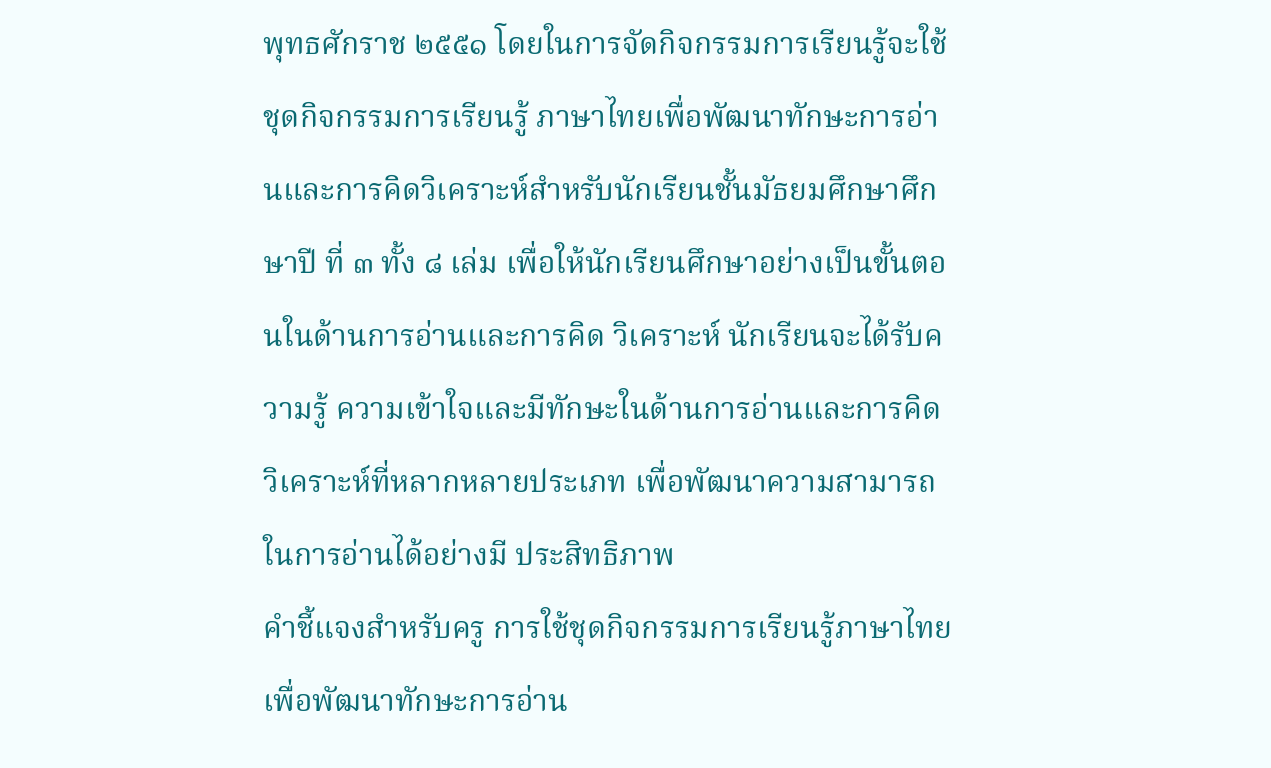พุทธศักราช ๒๕๕๑ โดยในการจัดกิจกรรมการเรียนรู้จะใช้ชุดกิจกรรมการเรียนรู้ ภาษาไทยเพื่อพัฒนาทักษะการอ่านและการคิดวิเคราะห์สำหรับนักเรียนชั้นมัธยมศึกษาศึกษาปี ที่ ๓ ทั้ง ๘ เล่ม เพื่อให้นักเรียนศึกษาอย่างเป็นขั้นตอนในด้านการอ่านและการคิด วิเคราะห์ นักเรียนจะได้รับความรู้ ความเข้าใจและมีทักษะในด้านการอ่านและการคิด วิเคราะห์ที่หลากหลายประเภท เพื่อพัฒนาความสามารถในการอ่านได้อย่างมี ประสิทธิภาพ
คำชี้แจงสำหรับครู การใช้ชุดกิจกรรมการเรียนรู้ภาษาไทย เพื่อพัฒนาทักษะการอ่าน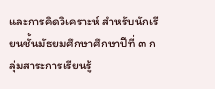และการคิดวิเคราะห์ สำหรับนักเรียนชั้นมัธยมศึกษาศึกษาปีที่ ๓ กลุ่มสาระการเรียนรู้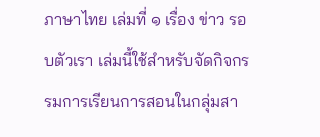ภาษาไทย เล่มที่ ๑ เรื่อง ข่าว รอบตัวเรา เล่มนี้ใช้สำหรับจัดกิจกรรมการเรียนการสอนในกลุ่มสา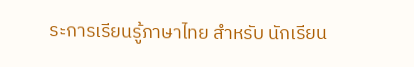ระการเรียนรู้ภาษาไทย สำหรับ นักเรียน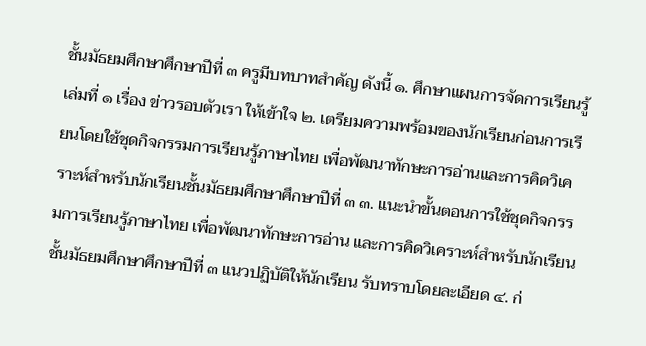ชั้นมัธยมศึกษาศึกษาปีที่ ๓ ครูมีบทบาทสำคัญ ดังนี้ ๑. ศึกษาแผนการจัดการเรียนรู้ เล่มที่ ๑ เรื่อง ข่าวรอบตัวเรา ให้เข้าใจ ๒. เตรียมความพร้อมของนักเรียนก่อนการเรียนโดยใช้ชุดกิจกรรมการเรียนรู้ภาษาไทย เพื่อพัฒนาทักษะการอ่านและการคิดวิเคราะห์สำหรับนักเรียนชั้นมัธยมศึกษาศึกษาปีที่ ๓ ๓. แนะนำขั้นตอนการใช้ชุดกิจกรรมการเรียนรู้ภาษาไทย เพื่อพัฒนาทักษะการอ่าน และการคิดวิเคราะห์สำหรับนักเรียนชั้นมัธยมศึกษาศึกษาปีที่ ๓ แนวปฏิบัติให้นักเรียน รับทราบโดยละเอียด ๔. ก่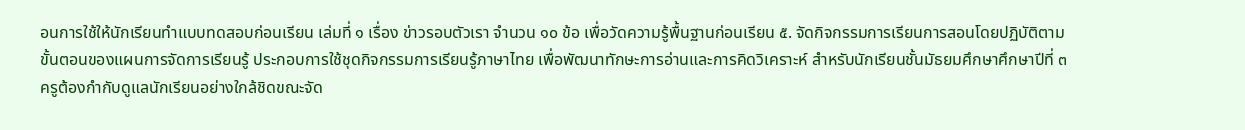อนการใช้ให้นักเรียนทำแบบทดสอบก่อนเรียน เล่มที่ ๑ เรื่อง ข่าวรอบตัวเรา จำนวน ๑๐ ข้อ เพื่อวัดความรู้พื้นฐานก่อนเรียน ๕. จัดกิจกรรมการเรียนการสอนโดยปฏิบัติตามขั้นตอนของแผนการจัดการเรียนรู้ ประกอบการใช้ชุดกิจกรรมการเรียนรู้ภาษาไทย เพื่อพัฒนาทักษะการอ่านและการคิดวิเคราะห์ สำหรับนักเรียนชั้นมัธยมศึกษาศึกษาปีที่ ๓ ครูต้องกำกับดูแลนักเรียนอย่างใกล้ชิดขณะจัด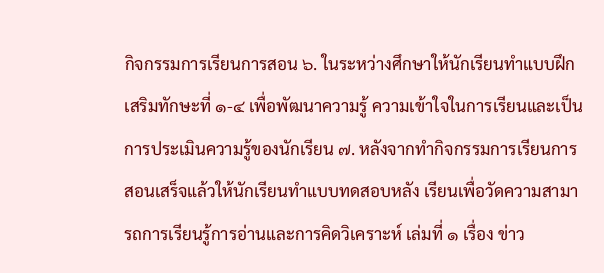กิจกรรมการเรียนการสอน ๖. ในระหว่างศึกษาให้นักเรียนทำแบบฝึกเสริมทักษะที่ ๑-๔ เพื่อพัฒนาความรู้ ความเข้าใจในการเรียนและเป็นการประเมินความรู้ของนักเรียน ๗. หลังจากทำกิจกรรมการเรียนการสอนเสร็จแล้วให้นักเรียนทำแบบทดสอบหลัง เรียนเพื่อวัดความสามารถการเรียนรู้การอ่านและการคิดวิเคราะห์ เล่มที่ ๑ เรื่อง ข่าว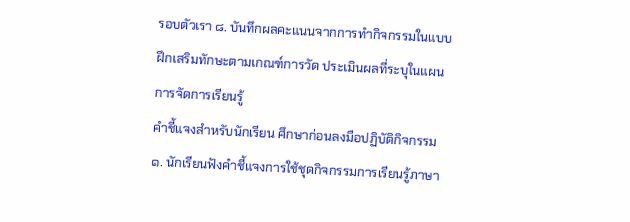รอบตัวเรา ๘. บันทึกผลคะแนนจากการทำกิจกรรมในแบบฝึกเสริมทักษะตามเกณฑ์การวัด ประเมินผลที่ระบุในแผนการจัดการเรียนรู้
คำชี้แจงสำหรับนักเรียน ศึกษาก่อนลงมือปฏิบัติกิจกรรม ๑. นักเรียนฟังคำชี้แจงการใช้ชุดกิจกรรมการเรียนรู้ภาษา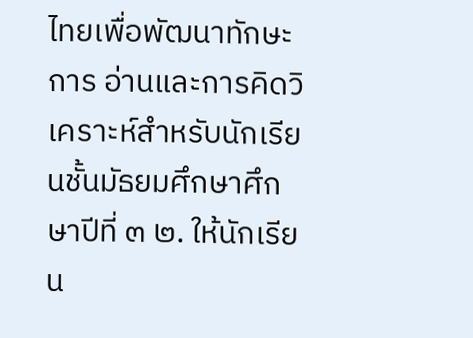ไทยเพื่อพัฒนาทักษะการ อ่านและการคิดวิเคราะห์สำหรับนักเรียนชั้นมัธยมศึกษาศึกษาปีที่ ๓ ๒. ให้นักเรียน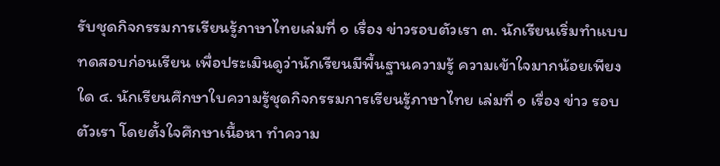รับชุดกิจกรรมการเรียนรู้ภาษาไทยเล่มที่ ๑ เรื่อง ข่าวรอบตัวเรา ๓. นักเรียนเริ่มทำแบบทดสอบก่อนเรียน เพื่อประเมินดูว่านักเรียนมีพื้นฐานความรู้ ความเข้าใจมากน้อยเพียงใด ๔. นักเรียนศึกษาใบความรู้ชุดกิจกรรมการเรียนรู้ภาษาไทย เล่มที่ ๑ เรื่อง ข่าว รอบตัวเรา โดยตั้งใจศึกษาเนื้อหา ทำความ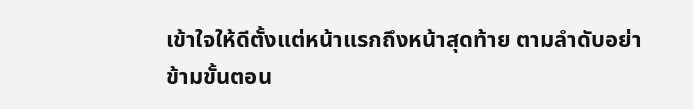เข้าใจให้ดีตั้งแต่หน้าแรกถึงหน้าสุดท้าย ตามลำดับอย่าข้ามขั้นตอน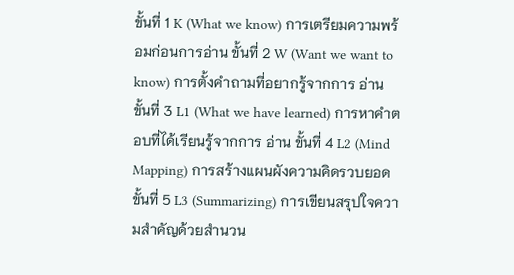ขั้นที่ 1 K (What we know) การเตรียมความพร้อมก่อนการอ่าน ขั้นที่ 2 W (Want we want to know) การตั้งคำถามที่อยากรู้จากการ อ่าน ขั้นที่ 3 L1 (What we have learned) การหาคำตอบที่ได้เรียนรู้จากการ อ่าน ขั้นที่ 4 L2 (Mind Mapping) การสร้างแผนผังความคิดรวบยอด ขั้นที่ 5 L3 (Summarizing) การเขียนสรุปใจความสำคัญด้วยสำนวน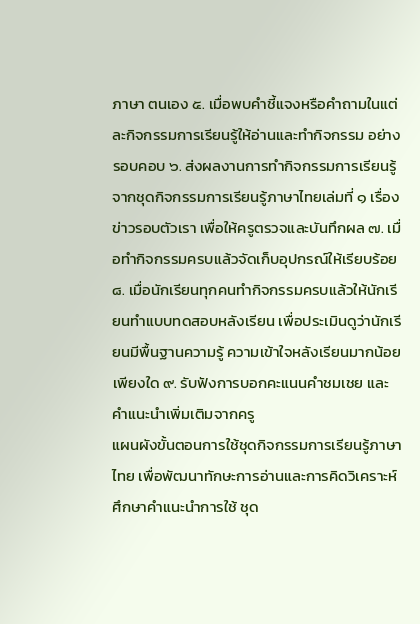ภาษา ตนเอง ๕. เมื่อพบคำชี้แจงหรือคำถามในแต่ละกิจกรรมการเรียนรู้ให้อ่านและทำกิจกรรม อย่างรอบคอบ ๖. ส่งผลงานการทำกิจกรรมการเรียนรู้จากชุดกิจกรรมการเรียนรู้ภาษาไทยเล่มที่ ๑ เรื่อง ข่าวรอบตัวเรา เพื่อให้ครูตรวจและบันทึกผล ๗. เมื่อทำกิจกรรมครบแล้วจัดเก็บอุปกรณ์ให้เรียบร้อย ๘. เมื่อนักเรียนทุกคนทำกิจกรรมครบแล้วให้นักเรียนทำแบบทดสอบหลังเรียน เพื่อประเมินดูว่านักเรียนมีพื้นฐานความรู้ ความเข้าใจหลังเรียนมากน้อยเพียงใด ๙. รับฟังการบอกคะแนนคำชมเชย และคำแนะนำเพิ่มเติมจากครู
แผนผังขั้นตอนการใช้ชุดกิจกรรมการเรียนรู้ภาษาไทย เพื่อพัฒนาทักษะการอ่านและการคิดวิเคราะห์ ศึกษาคำแนะนำการใช้ ชุด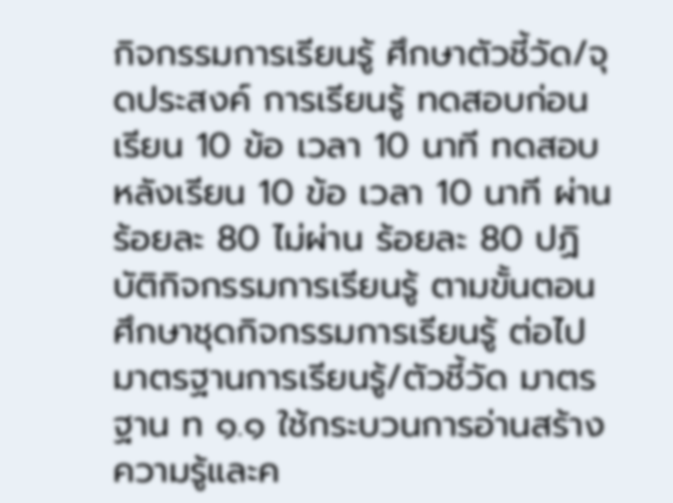กิจกรรมการเรียนรู้ ศึกษาตัวชี้วัด/จุดประสงค์ การเรียนรู้ ทดสอบก่อนเรียน 10 ข้อ เวลา 10 นาที ทดสอบหลังเรียน 10 ข้อ เวลา 10 นาที ผ่านร้อยละ 80 ไม่ผ่าน ร้อยละ 80 ปฏิบัติกิจกรรมการเรียนรู้ ตามขั้นตอน ศึกษาชุดกิจกรรมการเรียนรู้ ต่อไป
มาตรฐานการเรียนรู้/ตัวชี้วัด มาตรฐาน ท ๑.๑ ใช้กระบวนการอ่านสร้างความรู้และค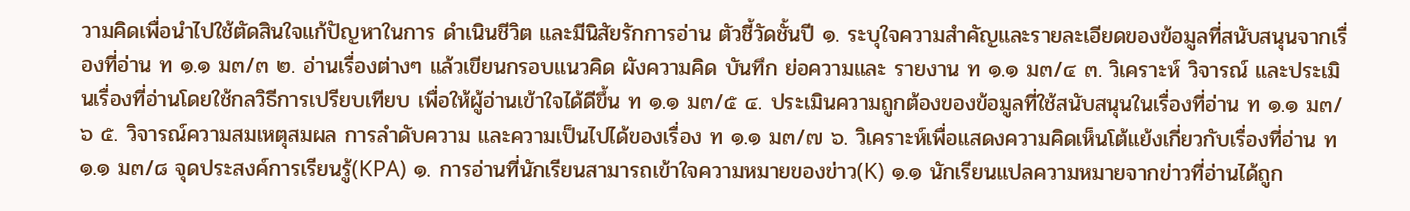วามคิดเพื่อนำไปใช้ตัดสินใจแก้ปัญหาในการ ดำเนินชีวิต และมีนิสัยรักการอ่าน ตัวชี้วัดชั้นปี ๑. ระบุใจความสำคัญและรายละเอียดของข้อมูลที่สนับสนุนจากเรื่องที่อ่าน ท ๑.๑ ม๓/๓ ๒. อ่านเรื่องต่างๆ แล้วเขียนกรอบแนวคิด ผังความคิด บันทึก ย่อความและ รายงาน ท ๑.๑ ม๓/๔ ๓. วิเคราะห์ วิจารณ์ และประเมินเรื่องที่อ่านโดยใช้กลวิธีการเปรียบเทียบ เพื่อให้ผู้อ่านเข้าใจได้ดีขึ้น ท ๑.๑ ม๓/๕ ๔. ประเมินความถูกต้องของข้อมูลที่ใช้สนับสนุนในเรื่องที่อ่าน ท ๑.๑ ม๓/๖ ๕. วิจารณ์ความสมเหตุสมผล การลำดับความ และความเป็นไปได้ของเรื่อง ท ๑.๑ ม๓/๗ ๖. วิเคราะห์เพื่อแสดงความคิดเห็นโต้แย้งเกี่ยวกับเรื่องที่อ่าน ท ๑.๑ ม๓/๘ จุดประสงค์การเรียนรู้(KPA) ๑. การอ่านที่นักเรียนสามารถเข้าใจความหมายของข่าว(K) ๑.๑ นักเรียนแปลความหมายจากข่าวที่อ่านได้ถูก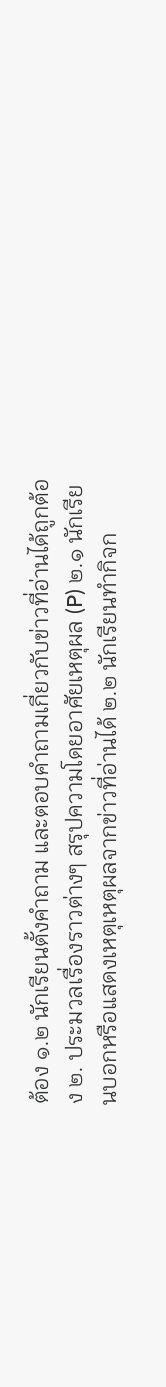ต้อง ๑.๒ นักเรียนตั้งคำถาม และตอบคำถามเกี่ยวกับข่าวที่อ่านได้ถูกต้อง ๒. ประมวลเรื่องราวต่างๆ สรุปความโดยอาศัยเหตุผล (P) ๒.๑ นักเรียนบอกหรือแสดงเหตุเหตุผลจากข่าวที่อ่านได้ ๒.๒ นักเรียนทำกิจก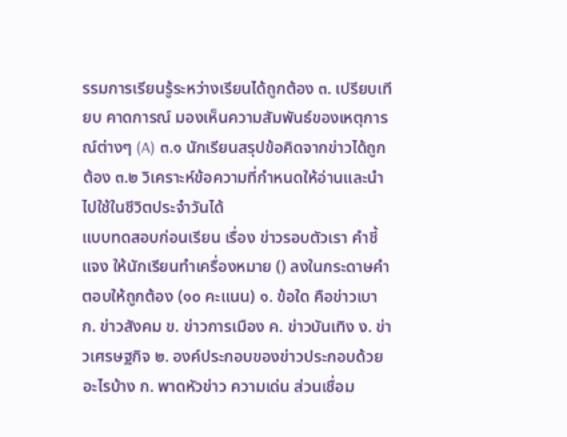รรมการเรียนรู้ระหว่างเรียนได้ถูกต้อง ๓. เปรียบเทียบ คาดการณ์ มองเห็นความสัมพันธ์ของเหตุการณ์ต่างๆ (A) ๓.๑ นักเรียนสรุปข้อคิดจากข่าวได้ถูกต้อง ๓.๒ วิเคราะห์ข้อความที่กำหนดให้อ่านและนำไปใช้ในชีวิตประจำวันได้
แบบทดสอบก่อนเรียน เรื่อง ข่าวรอบตัวเรา คำชี้แจง ให้นักเรียนทำเครื่องหมาย () ลงในกระดาษคำตอบให้ถูกต้อง (๑๐ คะแนน) ๑. ข้อใด คือข่าวเบา ก. ข่าวสังคม ข. ข่าวการเมือง ค. ข่าวบันเทิง ง. ข่าวเศรษฐกิจ ๒. องค์ประกอบของข่าวประกอบด้วยอะไรบ้าง ก. พาดหัวข่าว ความเด่น ส่วนเชื่อม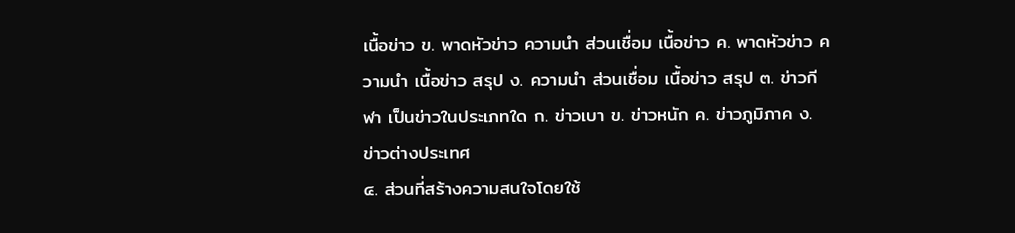เนื้อข่าว ข. พาดหัวข่าว ความนำ ส่วนเชื่อม เนื้อข่าว ค. พาดหัวข่าว ความนำ เนื้อข่าว สรุป ง. ความนำ ส่วนเชื่อม เนื้อข่าว สรุป ๓. ข่าวกีฬา เป็นข่าวในประเภทใด ก. ข่าวเบา ข. ข่าวหนัก ค. ข่าวภูมิภาค ง. ข่าวต่างประเทศ
๔. ส่วนที่สร้างความสนใจโดยใช้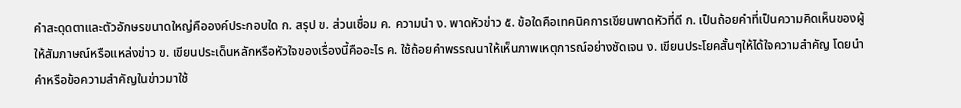คำสะดุดตาและตัวอักษรขนาดใหญ่คือองค์ประกอบใด ก. สรุป ข. ส่วนเชื่อม ค. ความนำ ง. พาดหัวข่าว ๕. ข้อใดคือเทคนิคการเขียนพาดหัวที่ดี ก. เป็นถ้อยคำที่เป็นความคิดเห็นของผู้ให้สัมภาษณ์หรือแหล่งข่าว ข. เขียนประเด็นหลักหรือหัวใจของเรื่องนี้คืออะไร ค. ใช้ถ้อยคำพรรณนาให้เห็นภาพเหตุการณ์อย่างชัดเจน ง. เขียนประโยคสั้นๆให้ได้ใจความสำคัญ โดยนำคำหรือข้อความสำคัญในข่าวมาใช้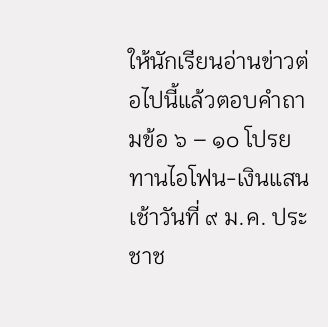ให้นักเรียนอ่านข่าวต่อไปนี้แล้วตอบคำถามข้อ ๖ – ๑๐ โปรยทานไอโฟน-เงินแสน เช้าวันที่ ๙ ม.ค. ประชาช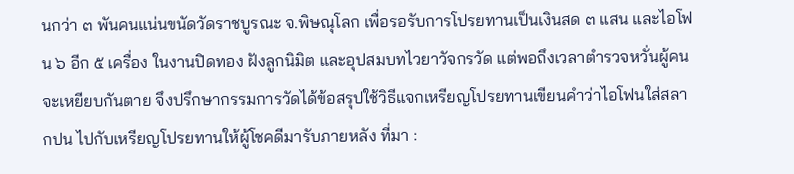นกว่า ๓ พันคนแน่นขนัดวัดราชบูรณะ จ.พิษณุโลก เพื่อรอรับการโปรยทานเป็นเงินสด ๓ แสน และไอโฟน ๖ อีก ๕ เครื่อง ในงานปิดทอง ฝังลูกนิมิต และอุปสมบทไวยาวัจกรวัด แต่พอถึงเวลาตำรวจหวั่นผู้คนจะเหยียบกันตาย จึงปรึกษากรรมการวัดได้ข้อสรุปใช้วิธีแจกเหรียญโปรยทานเขียนคำว่าไอโฟนใส่สลากปน ไปกับเหรียญโปรยทานให้ผู้โชคดีมารับภายหลัง ที่มา :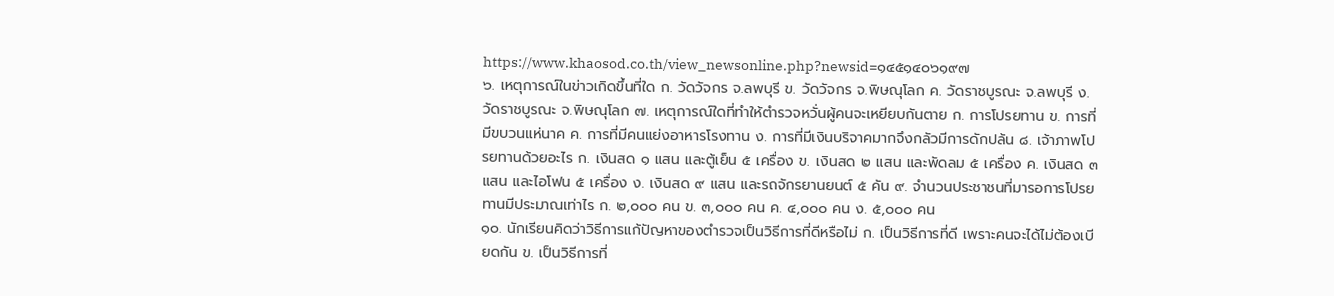https://www.khaosod.co.th/view_newsonline.php?newsid=๑๔๕๑๔๐๖๑๙๗
๖. เหตุการณ์ในข่าวเกิดขึ้นที่ใด ก. วัดวัจกร จ.ลพบุรี ข. วัดวัจกร จ.พิษณุโลก ค. วัดราชบูรณะ จ.ลพบุรี ง. วัดราชบูรณะ จ.พิษณุโลก ๗. เหตุการณ์ใดที่ทำให้ตำรวจหวั่นผู้คนจะเหยียบกันตาย ก. การโปรยทาน ข. การที่มีขบวนแห่นาค ค. การที่มีคนแย่งอาหารโรงทาน ง. การที่มีเงินบริจาคมากจึงกลัวมีการดักปล้น ๘. เจ้าภาพโปรยทานด้วยอะไร ก. เงินสด ๑ แสน และตู้เย็น ๕ เครื่อง ข. เงินสด ๒ แสน และพัดลม ๕ เครื่อง ค. เงินสด ๓ แสน และไอโฟน ๕ เครื่อง ง. เงินสด ๙ แสน และรถจักรยานยนต์ ๕ คัน ๙. จำนวนประชาชนที่มารอการโปรยทานมีประมาณเท่าไร ก. ๒,๐๐๐ คน ข. ๓,๐๐๐ คน ค. ๔,๐๐๐ คน ง. ๕,๐๐๐ คน
๑๐. นักเรียนคิดว่าวิธีการแก้ปัญหาของตำรวจเป็นวิธีการที่ดีหรือไม่ ก. เป็นวิธีการที่ดี เพราะคนจะได้ไม่ต้องเบียดกัน ข. เป็นวิธีการที่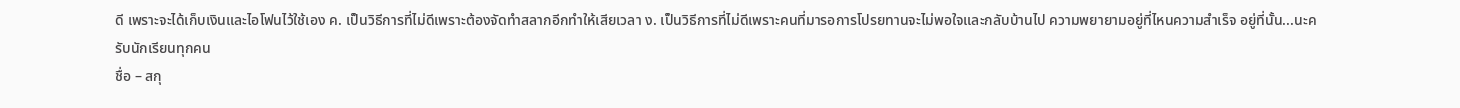ดี เพราะจะได้เก็บเงินและไอโฟนไว้ใช้เอง ค. เป็นวิธีการที่ไม่ดีเพราะต้องจัดทำสลากอีกทำให้เสียเวลา ง. เป็นวิธีการที่ไม่ดีเพราะคนที่มารอการโปรยทานจะไม่พอใจและกลับบ้านไป ความพยายามอยู่ที่ไหนความสำเร็จ อยู่ที่นั้น...นะครับนักเรียนทุกคน
ชื่อ – สกุ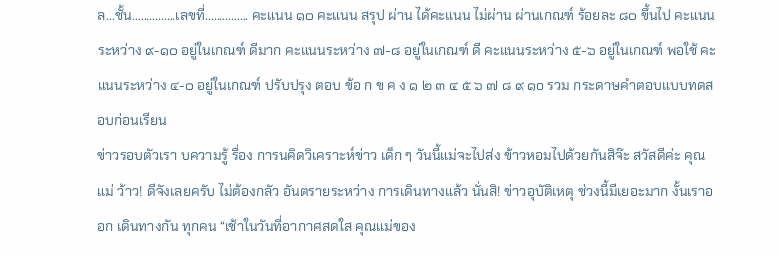ล...ชั้น...............เลขที่............... คะแนน ๑๐ คะแนน สรุป ผ่าน ได้คะแนน ไม่ผ่าน ผ่านเกณฑ์ ร้อยละ ๘๐ ขึ้นไป คะแนนระหว่าง ๙-๑๐ อยู่ในเกณฑ์ ดีมาก คะแนนระหว่าง ๗-๘ อยู่ในเกณฑ์ ดี คะแนนระหว่าง ๕-๖ อยู่ในเกณฑ์ พอใช้ คะแนนระหว่าง ๔-๐ อยู่ในเกณฑ์ ปรับปรุง ตอบ ข้อ ก ข ค ง ๑ ๒ ๓ ๔ ๕ ๖ ๗ ๘ ๙ ๑o รวม กระดาษคำตอบแบบทดสอบก่อนเรียน
ข่าวรอบตัวเรา บความรู้ รื่อง การนคิดวิเคราะห์ข่าว เด็ก ๆ วันนี้แม่จะไปส่ง ข้าวหอมไปด้วยกันสิจ๊ะ สวัสดีค่ะ คุณแม่ ว้าว! ดีจังเลยครับ ไม่ต้องกลัว อันตรายระหว่าง การเดินทางแล้ว นั่นสิ! ข่าวอุบัติเหตุ ช่วงนี้มีเยอะมาก งั้นเราออก เดินทางกัน ทุกคน “เช้าในวันที่อากาศสดใส คุณแม่ของ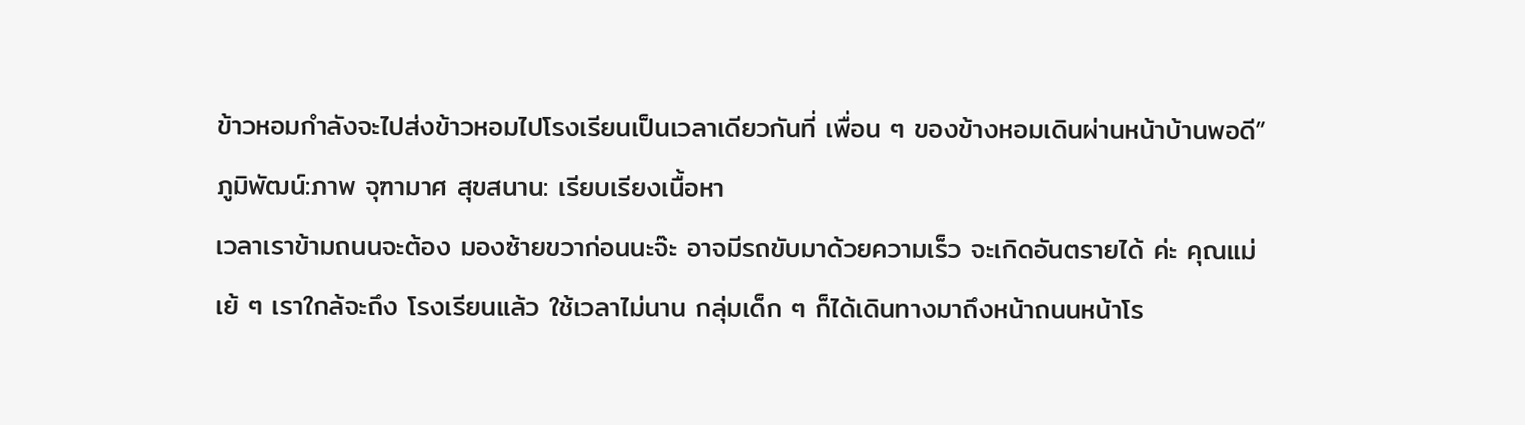ข้าวหอมกำลังจะไปส่งข้าวหอมไปโรงเรียนเป็นเวลาเดียวกันที่ เพื่อน ๆ ของข้างหอมเดินผ่านหน้าบ้านพอดี” ภูมิพัฒน์:ภาพ จุฑามาศ สุขสนาน: เรียบเรียงเนื้อหา
เวลาเราข้ามถนนจะต้อง มองซ้ายขวาก่อนนะจ๊ะ อาจมีรถขับมาด้วยความเร็ว จะเกิดอันตรายได้ ค่ะ คุณแม่ เย้ ๆ เราใกล้จะถึง โรงเรียนแล้ว ใช้เวลาไม่นาน กลุ่มเด็ก ๆ ก็ได้เดินทางมาถึงหน้าถนนหน้าโร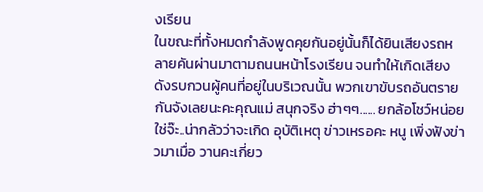งเรียน
ในขณะที่ทั้งหมดกำลังพูดคุยกันอยู่นั้นก็ได้ยินเสียงรถหลายคันผ่านมาตามถนนหน้าโรงเรียน จนทำให้เกิดเสียงดังรบกวนผู้คนที่อยู่ในบริเวณนั้น พวกเขาขับรถอันตราย กันจังเลยนะคะคุณแม่ สนุกจริง ฮ่าๆๆ...... ยกล้อโชว์หน่อย ใช่จ๊ะ..น่ากลัวว่าจะเกิด อุบัติเหตุ ข่าวเหรอคะ หนู เพิ่งฟังข่าวมาเมื่อ วานคะเกี่ยว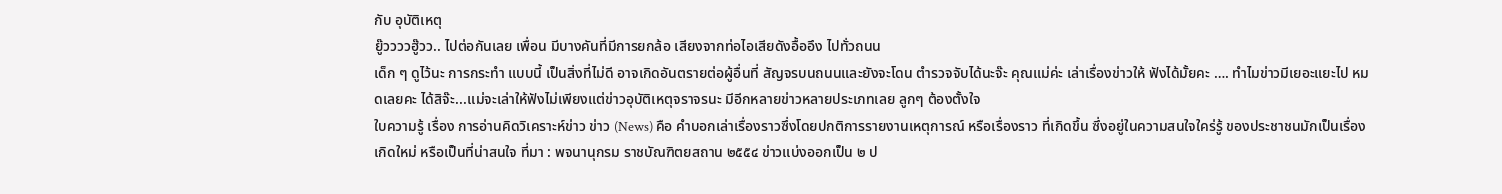กับ อุบัติเหตุ
ยู๊ววววฮู๊วว.. ไปต่อกันเลย เพื่อน มีบางคันที่มีการยกล้อ เสียงจากท่อไอเสียดังอื้ออึง ไปทั่วถนน
เด็ก ๆ ดูไว้นะ การกระทำ แบบนี้ เป็นสิ่งที่ไม่ดี อาจเกิดอันตรายต่อผู้อื่นที่ สัญจรบนถนนและยังจะโดน ตำรวจจับได้นะจ๊ะ คุณแม่ค่ะ เล่าเรื่องข่าวให้ ฟังได้มั้ยคะ …. ทำไมข่าวมีเยอะแยะไป หมดเลยคะ ได้สิจ๊ะ...แม่จะเล่าให้ฟังไม่เพียงแต่ข่าวอุบัติเหตุจราจรนะ มีอีกหลายข่าวหลายประเภทเลย ลูกๆ ต้องตั้งใจ
ใบความรู้ เรื่อง การอ่านคิดวิเคราะห์ข่าว ข่าว (News) คือ คำบอกเล่าเรื่องราวซึ่งโดยปกติการรายงานเหตุการณ์ หรือเรื่องราว ที่เกิดขึ้น ซึ่งอยู่ในความสนใจใคร่รู้ ของประชาชนมักเป็นเรื่องเกิดใหม่ หรือเป็นที่น่าสนใจ ที่มา : พจนานุกรม ราชบัณฑิตยสถาน ๒๕๕๔ ข่าวแบ่งออกเป็น ๒ ป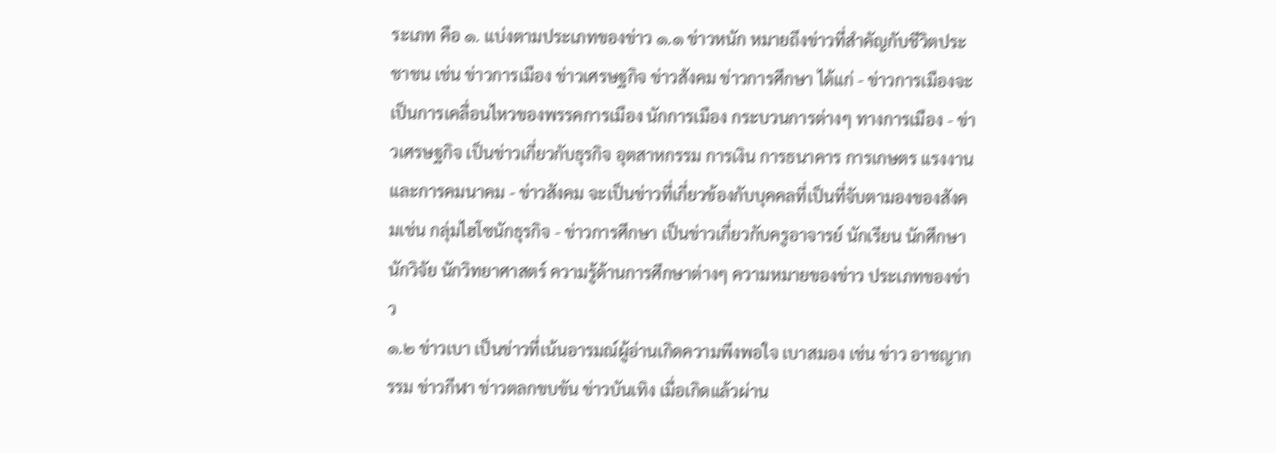ระเภท คือ ๑. แบ่งตามประเภทของข่าว ๑.๑ ข่าวหนัก หมายถึงข่าวที่สำคัญกับชีวิตประชาชน เช่น ข่าวการเมือง ข่าวเศรษฐกิจ ข่าวสังคม ข่าวการศึกษา ได้แก่ - ข่าวการเมืองจะเป็นการเคลื่อนไหวของพรรคการเมือง นักการเมือง กระบวนการต่างๆ ทางการเมือง - ข่าวเศรษฐกิจ เป็นข่าวเกี่ยวกับธุรกิจ อุตสาหกรรม การเงิน การธนาคาร การเกษตร แรงงานและการคมนาคม - ข่าวสังคม จะเป็นข่าวที่เกี่ยวข้องกับบุคคลที่เป็นที่จับตามองของสังคมเช่น กลุ่มไฮโซนักธุรกิจ - ข่าวการศึกษา เป็นข่าวเกี่ยวกับครูอาจารย์ นักเรียน นักศึกษา นักวิจัย นักวิทยาศาสตร์ ความรู้ด้านการศึกษาต่างๆ ความหมายของข่าว ประเภทของข่าว
๑.๒ ข่าวเบา เป็นข่าวที่เน้นอารมณ์ผู้อ่านเกิดความพึงพอใจ เบาสมอง เช่น ข่าว อาชญากรรม ข่าวกีฬา ข่าวตลกขบขัน ข่าวบันเทิง เมื่อเกิดแล้วผ่าน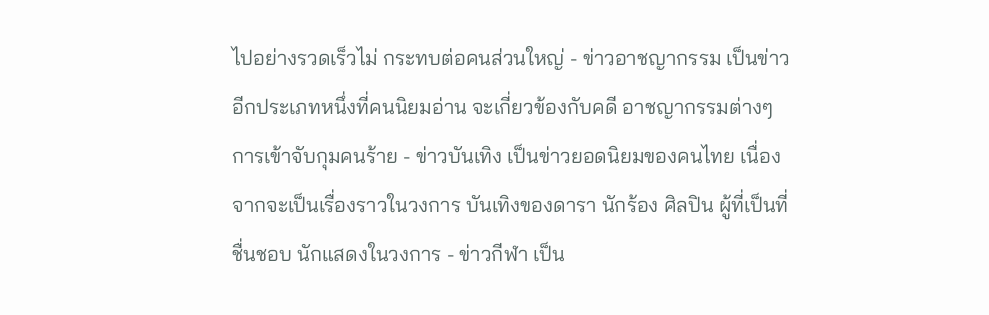ไปอย่างรวดเร็วไม่ กระทบต่อคนส่วนใหญ่ - ข่าวอาชญากรรม เป็นข่าวอีกประเภทหนึ่งที่คนนิยมอ่าน จะเกี่ยวข้องกับคดี อาชญากรรมต่างๆ การเข้าจับกุมคนร้าย - ข่าวบันเทิง เป็นข่าวยอดนิยมของคนไทย เนื่องจากจะเป็นเรื่องราวในวงการ บันเทิงของดารา นักร้อง ศิลปิน ผู้ที่เป็นที่ชื่นชอบ นักแสดงในวงการ - ข่าวกีฬา เป็น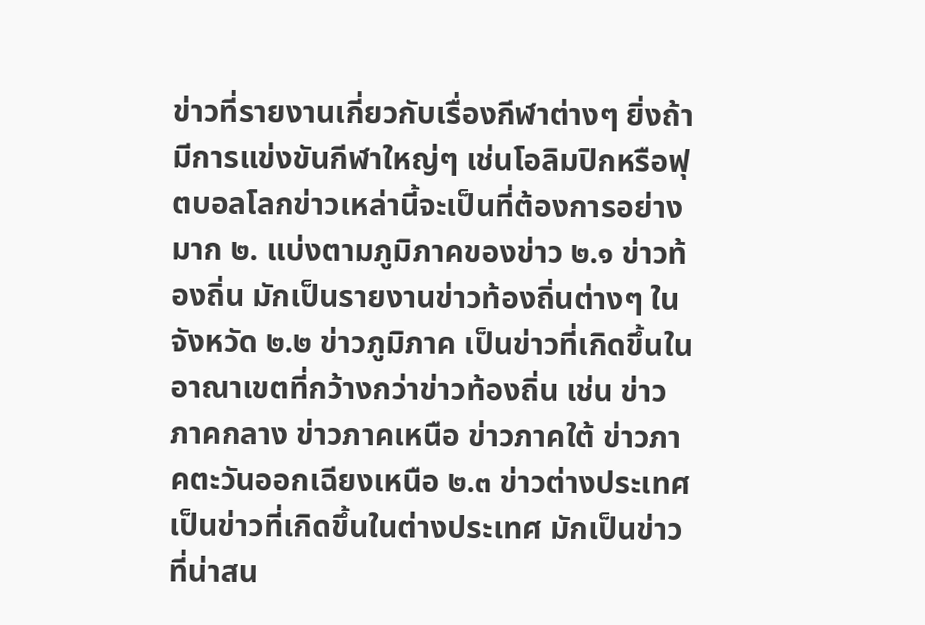ข่าวที่รายงานเกี่ยวกับเรื่องกีฬาต่างๆ ยิ่งถ้ามีการแข่งขันกีฬาใหญ่ๆ เช่นโอลิมปิกหรือฟุตบอลโลกข่าวเหล่านี้จะเป็นที่ต้องการอย่างมาก ๒. แบ่งตามภูมิภาคของข่าว ๒.๑ ข่าวท้องถิ่น มักเป็นรายงานข่าวท้องถิ่นต่างๆ ในจังหวัด ๒.๒ ข่าวภูมิภาค เป็นข่าวที่เกิดขึ้นในอาณาเขตที่กว้างกว่าข่าวท้องถิ่น เช่น ข่าว ภาคกลาง ข่าวภาคเหนือ ข่าวภาคใต้ ข่าวภาคตะวันออกเฉียงเหนือ ๒.๓ ข่าวต่างประเทศ เป็นข่าวที่เกิดขึ้นในต่างประเทศ มักเป็นข่าวที่น่าสน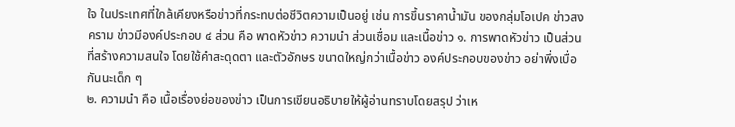ใจ ในประเทศที่ใกล้เคียงหรือข่าวที่กระทบต่อชีวิตความเป็นอยู่ เช่น การขึ้นราคาน้ำมัน ของกลุ่มโอเปค ข่าวสงคราม ข่าวมีองค์ประกอบ ๔ ส่วน คือ พาดหัวข่าว ความนำ ส่วนเชื่อม และเนื้อข่าว ๑. การพาดหัวข่าว เป็นส่วนที่สร้างความสนใจ โดยใช้คำสะดุดตา และตัวอักษร ขนาดใหญ่กว่าเนื้อข่าว องค์ประกอบของข่าว อย่าพึ่งเบื่อกันนะเด็ก ๆ
๒. ความนำ คือ เนื้อเรื่องย่อของข่าว เป็นการเขียนอธิบายให้ผู้อ่านทราบโดยสรุป ว่าเห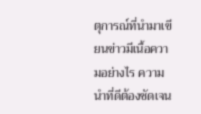ตุการณ์ที่นำมาเขียนข่าวมีเนื้อความอย่างไร ความนำที่ดีต้องชัดเจน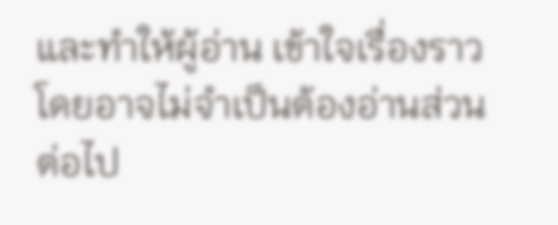และทำให้ผู้อ่าน เข้าใจเรื่องราวโดยอาจไม่จำเป็นต้องอ่านส่วนต่อไป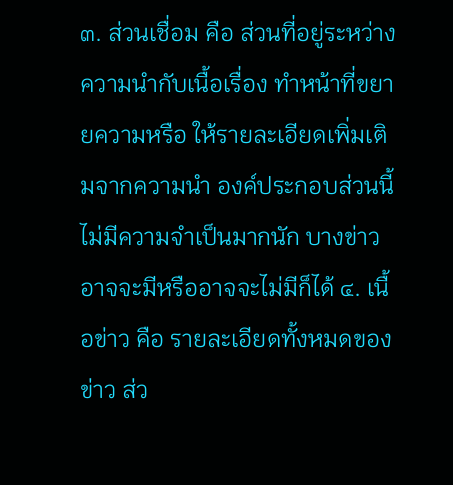๓. ส่วนเชื่อม คือ ส่วนที่อยู่ระหว่างความนำกับเนื้อเรื่อง ทำหน้าที่ขยายความหรือ ให้รายละเอียดเพิ่มเติมจากความนำ องค์ประกอบส่วนนี้ไม่มีความจำเป็นมากนัก บางข่าว อาจจะมีหรืออาจจะไม่มีก็ได้ ๔. เนื้อข่าว คือ รายละเอียดทั้งหมดของข่าว ส่ว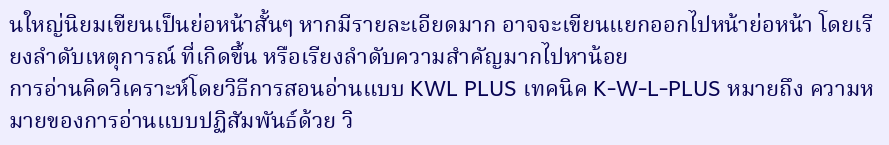นใหญ่นิยมเขียนเป็นย่อหน้าสั้นๆ หากมีรายละเอียดมาก อาจจะเขียนแยกออกไปหน้าย่อหน้า โดยเรียงลำดับเหตุการณ์ ที่เกิดขึ้น หรือเรียงลำดับความสำคัญมากไปหาน้อย
การอ่านคิดวิเคราะห์โดยวิธีการสอนอ่านแบบ KWL PLUS เทคนิค K-W-L-PLUS หมายถึง ความหมายของการอ่านแบบปฏิสัมพันธ์ด้วย วิ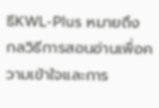ธีKWL-Plus หมายถึง กลวิธีการสอนอ่านเพื่อความเข้าใจและการ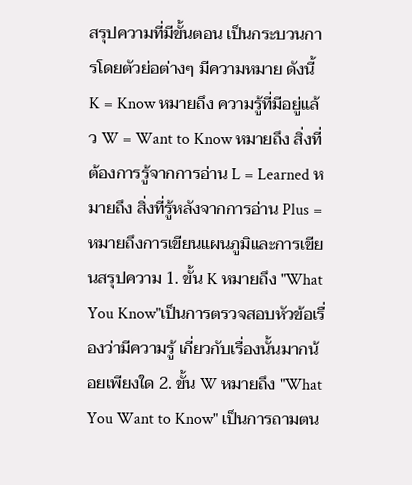สรุปความที่มีขั้นตอน เป็นกระบวนการโดยตัวย่อต่างๆ มีความหมาย ดังนี้ K = Know หมายถึง ความรู้ที่มีอยู่แล้ว W = Want to Know หมายถึง สิ่งที่ต้องการรู้จากการอ่าน L = Learned หมายถึง สิ่งที่รู้หลังจากการอ่าน Plus = หมายถึงการเขียนแผนภูมิและการเขียนสรุปความ 1. ขั้น K หมายถึง "What You Know"เป็นการตรวจสอบหัวข้อเรื่องว่ามีความรู้ เกี่ยวกับเรื่องนั้นมากน้อยเพียงใด 2. ขั้น W หมายถึง "What You Want to Know" เป็นการถามตน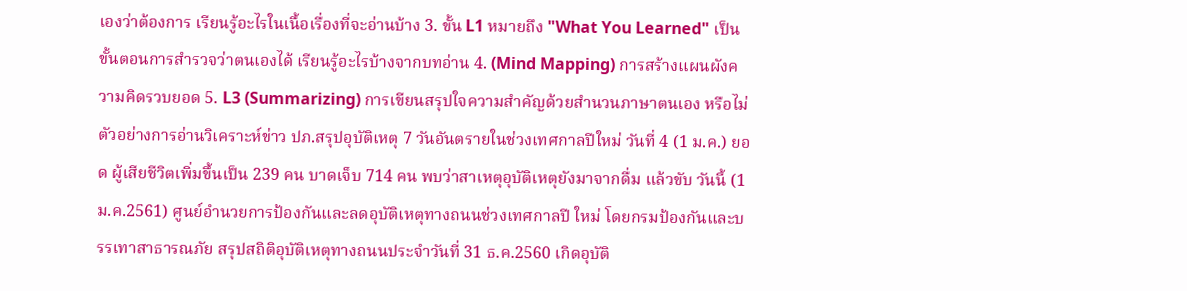เองว่าต้องการ เรียนรู้อะไรในเนื้อเรื่องที่จะอ่านบ้าง 3. ขั้น L1 หมายถึง "What You Learned" เป็นขั้นตอนการสำรวจว่าตนเองได้ เรียนรู้อะไรบ้างจากบทอ่าน 4. (Mind Mapping) การสร้างแผนผังความคิดรวบยอด 5. L3 (Summarizing) การเขียนสรุปใจความสำคัญด้วยสำนวนภาษาตนเอง หรือไม่
ตัวอย่างการอ่านวิเคราะห์ข่าว ปภ.สรุปอุบัติเหตุ 7 วันอันตรายในช่วงเทศกาลปีใหม่ วันที่ 4 (1 ม.ค.) ยอด ผู้เสียชีวิตเพิ่มขึ้นเป็น 239 คน บาดเจ็บ 714 คน พบว่าสาเหตุอุบัติเหตุยังมาจากดื่ม แล้วขับ วันนี้ (1 ม.ค.2561) ศูนย์อำนวยการป้องกันและลดอุบัติเหตุทางถนนช่วงเทศกาลปี ใหม่ โดยกรมป้องกันและบรรเทาสาธารณภัย สรุปสถิติอุบัติเหตุทางถนนประจำวันที่ 31 ธ.ค.2560 เกิดอุบัติ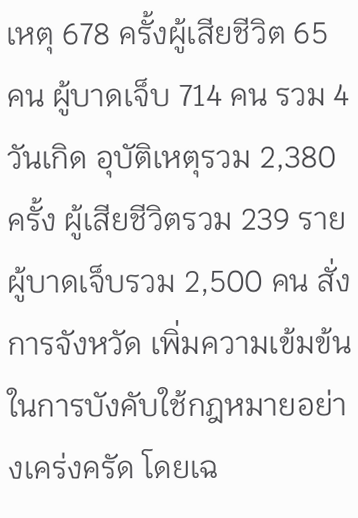เหตุ 678 ครั้งผู้เสียชีวิต 65 คน ผู้บาดเจ็บ 714 คน รวม 4 วันเกิด อุบัติเหตุรวม 2,380 ครั้ง ผู้เสียชีวิตรวม 239 ราย ผู้บาดเจ็บรวม 2,500 คน สั่งการจังหวัด เพิ่มความเข้มข้นในการบังคับใช้กฎหมายอย่างเคร่งครัด โดยเฉ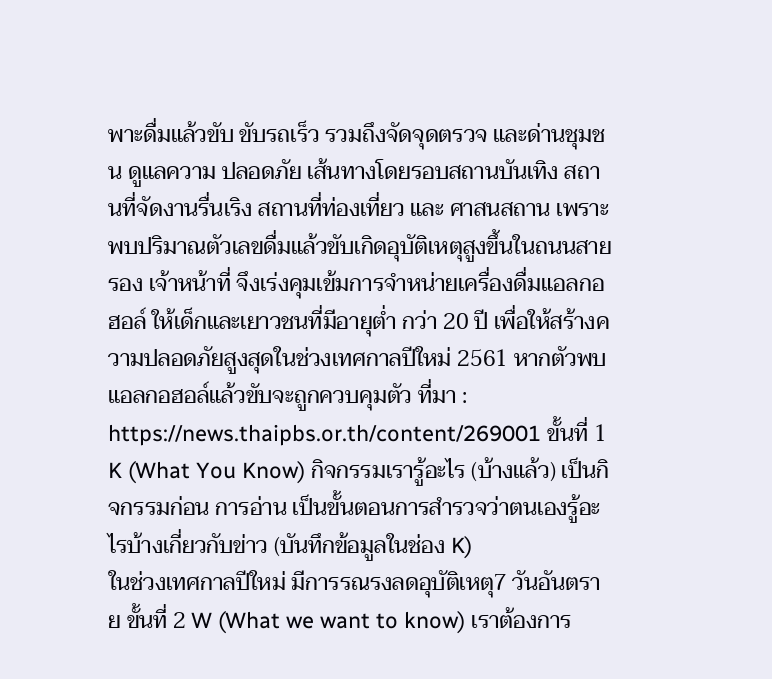พาะดื่มแล้วขับ ขับรถเร็ว รวมถึงจัดจุดตรวจ และด่านชุมชน ดูแลความ ปลอดภัย เส้นทางโดยรอบสถานบันเทิง สถานที่จัดงานรื่นเริง สถานที่ท่องเที่ยว และ ศาสนสถาน เพราะพบปริมาณตัวเลขดื่มแล้วขับเกิดอุบัติเหตุสูงขึ้นในถนนสายรอง เจ้าหน้าที่ จึงเร่งคุมเข้มการจำหน่ายเครื่องดื่มแอลกอฮอล์ ให้เด็กและเยาวชนที่มีอายุต่ำ กว่า 20 ปี เพื่อให้สร้างความปลอดภัยสูงสุดในช่วงเทศกาลปีใหม่ 2561 หากตัวพบ แอลกอฮอล์แล้วขับจะถูกควบคุมตัว ที่มา : https://news.thaipbs.or.th/content/269001 ขั้นที่ 1 K (What You Know) กิจกรรมเรารู้อะไร (บ้างแล้ว) เป็นกิจกรรมก่อน การอ่าน เป็นขั้นตอนการสำรวจว่าตนเองรู้อะไรบ้างเกี่ยวกับข่าว (บันทึกข้อมูลในช่อง K)
ในช่วงเทศกาลปีใหม่ มีการรณรงลดอุบัติเหตุ7 วันอันตราย ขั้นที่ 2 W (What we want to know) เราต้องการ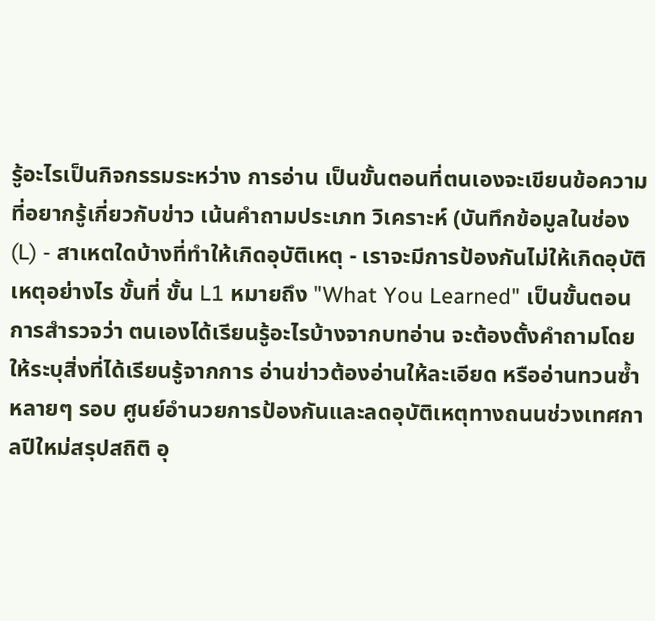รู้อะไรเป็นกิจกรรมระหว่าง การอ่าน เป็นขั้นตอนที่ตนเองจะเขียนข้อความที่อยากรู้เกี่ยวกับข่าว เน้นคำถามประเภท วิเคราะห์ (บันทึกข้อมูลในช่อง (L) - สาเหตใดบ้างที่ทำให้เกิดอุบัติเหตุ - เราจะมีการป้องกันไม่ให้เกิดอุบัติเหตุอย่างไร ขั้นที่ ขั้น L1 หมายถึง "What You Learned" เป็นขั้นตอนการสำรวจว่า ตนเองได้เรียนรู้อะไรบ้างจากบทอ่าน จะต้องตั้งคำถามโดยให้ระบุสิ่งที่ได้เรียนรู้จากการ อ่านข่าวต้องอ่านให้ละเอียด หรืออ่านทวนซ้ำหลายๆ รอบ ศูนย์อำนวยการป้องกันและลดอุบัติเหตุทางถนนช่วงเทศกาลปีใหม่สรุปสถิติ อุ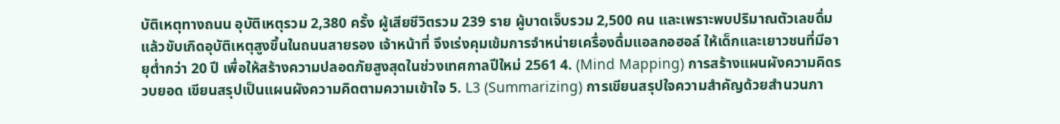บัติเหตุทางถนน อุบัติเหตุรวม 2,380 ครั้ง ผู้เสียชีวิตรวม 239 ราย ผู้บาดเจ็บรวม 2,500 คน และเพราะพบปริมาณตัวเลขดื่มแล้วขับเกิดอุบัติเหตุสูงขึ้นในถนนสายรอง เจ้าหน้าที่ จึงเร่งคุมเข้มการจำหน่ายเครื่องดื่มแอลกอฮอล์ ให้เด็กและเยาวชนที่มีอายุต่ำกว่า 20 ปี เพื่อให้สร้างความปลอดภัยสูงสุดในช่วงเทศกาลปีใหม่ 2561 4. (Mind Mapping) การสร้างแผนผังความคิดรวบยอด เขียนสรุปเป็นแผนผังความคิดตามความเข้าใจ 5. L3 (Summarizing) การเขียนสรุปใจความสำคัญด้วยสำนวนภา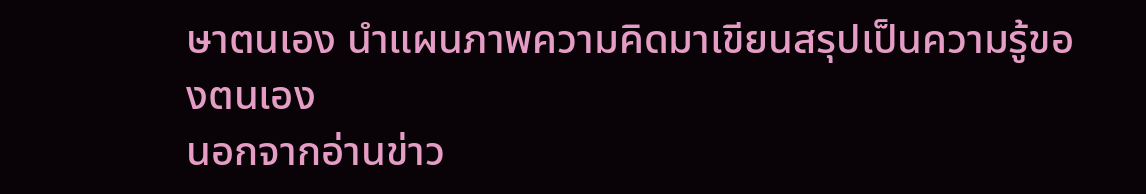ษาตนเอง นำแผนภาพความคิดมาเขียนสรุปเป็นความรู้ของตนเอง
นอกจากอ่านข่าว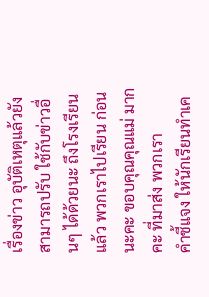เรื่องข่าว อุบัติเหตุแล้วยังสามารถปรับ ใช้กับข่าวอื่นๆ ได้ด้วยนะ ถึงโรงเรียนแล้ว พวกเราไปเรียน ก่อนนะคะ ขอบคุณคุณแม่ มากคะ ที่มาส่ง พวกเรา
คำชี้แจง ให้นักเรียนทำเค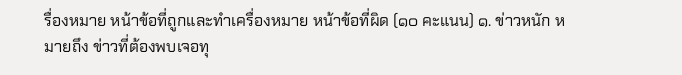รื่องหมาย หน้าข้อที่ถูกและทำเครื่องหมาย หน้าข้อที่ผิด (๑๐ คะแนน) ๑. ข่าวหนัก หมายถึง ข่าวที่ต้องพบเจอทุ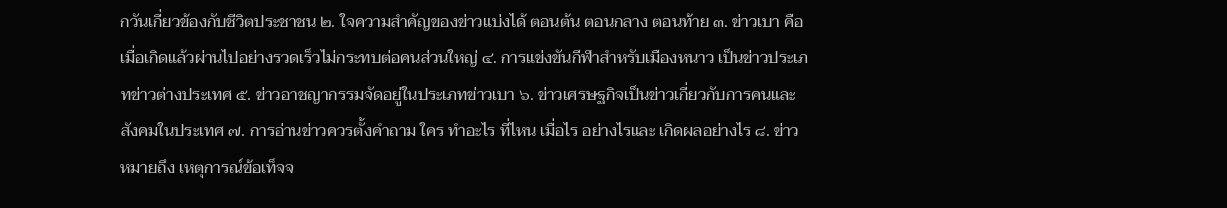กวันเกี่ยวข้องกับชีวิตประชาชน ๒. ใจความสำคัญของข่าวแบ่งได้ ตอนต้น ตอนกลาง ตอนท้าย ๓. ข่าวเบา คือ เมื่อเกิดแล้วผ่านไปอย่างรวดเร็วไม่กระทบต่อคนส่วนใหญ่ ๔. การแข่งขันกีฬาสำหรับเมืองหนาว เป็นข่าวประเภทข่าวต่างประเทศ ๕. ข่าวอาชญากรรมจัดอยู่ในประเภทข่าวเบา ๖. ข่าวเศรษฐกิจเป็นข่าวเกี่ยวกับการคนและสังคมในประเทศ ๗. การอ่านข่าวควรตั้งคำถาม ใคร ทำอะไร ที่ไหน เมื่อไร อย่างไรและ เกิดผลอย่างไร ๘. ข่าว หมายถึง เหตุการณ์ข้อเท็จจ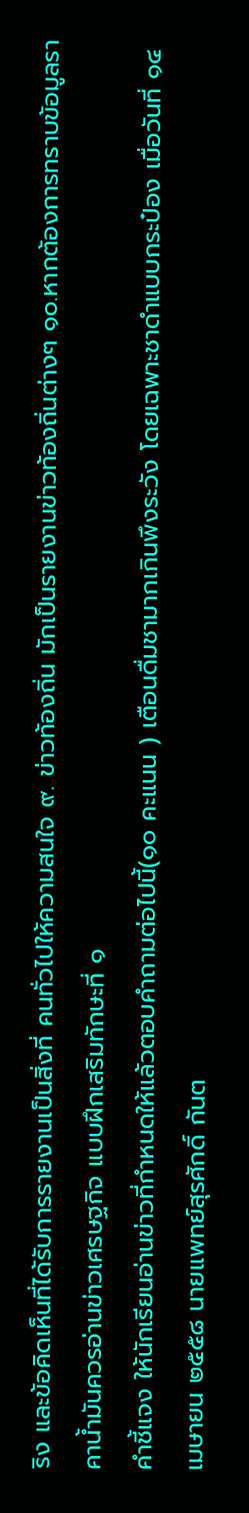ริง และข้อคิดเห็นที่ได้รับการรายงานเป็นสิ่งที่ คนทั่วไปให้ความสนใจ ๙. ข่าวท้องถิ่น มักเป็นรายงานข่าวท้องถิ่นต่างๆ ๑๐.หากต้องการทราบข้อมูลราคาน้ำมันควรอ่านข่าวเศรษฐกิจ แบบฝึกเสริมทักษะที่ ๑
คำชี้แจง ให้นักเรียนอ่านข่าวที่กำหนดให้แล้วตอบคำถามต่อไปนี้(๑๐ คะแนน ) เตือนดื่มชามากเกินพึงระวัง โดยเฉพาะชาดำแบบกระป๋อง เมื่อวันที่ ๑๔ เมษายน ๒๕๕๘ นายแพทย์สุรศักดิ์ กันต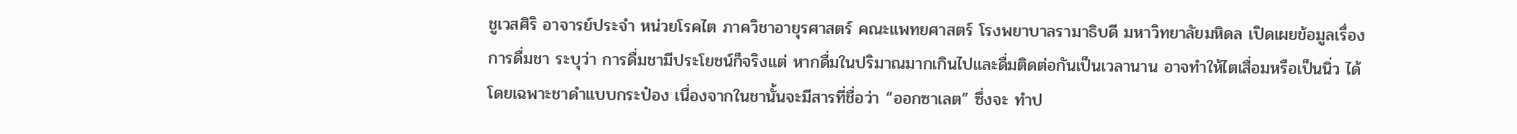ชูเวสศิริ อาจารย์ประจำ หน่วยโรคไต ภาควิชาอายุรศาสตร์ คณะแพทยศาสตร์ โรงพยาบาลรามาธิบดี มหาวิทยาลัยมหิดล เปิดเผยข้อมูลเรื่องการดื่มชา ระบุว่า การดื่มชามีประโยชน์ก็จริงแต่ หากดื่มในปริมาณมากเกินไปและดื่มติดต่อกันเป็นเวลานาน อาจทำให้ไตเสื่อมหรือเป็นนิ่ว ได้โดยเฉพาะชาดำแบบกระป๋อง เนื่องจากในชานั้นจะมีสารที่ชื่อว่า “ออกซาเลต” ซึ่งจะ ทำป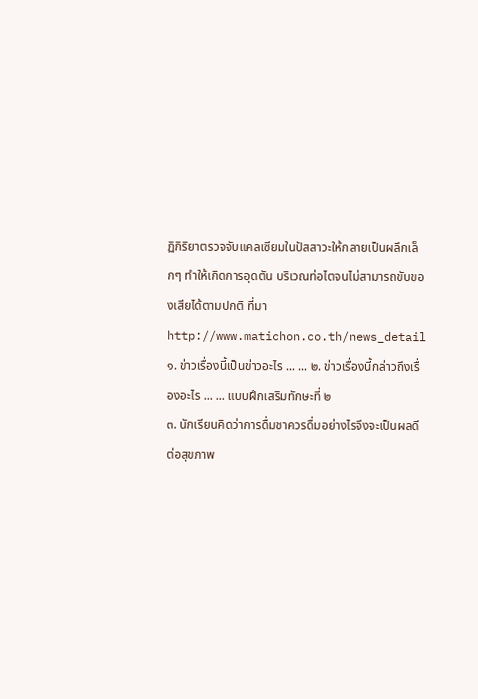ฏิกิริยาตรวจจับแคลเซียมในปัสสาวะให้กลายเป็นผลึกเล็กๆ ทำให้เกิดการอุดตัน บริเวณท่อไตจนไม่สามารถขับของเสียได้ตามปกติ ที่มา http://www.matichon.co.th/news_detail ๑. ข่าวเรื่องนี้เป็นข่าวอะไร ... ... ๒. ข่าวเรื่องนี้กล่าวถึงเรื่องอะไร ... ... แบบฝึกเสริมทักษะที่ ๒
๓. นักเรียนคิดว่าการดื่มชาควรดื่มอย่างไรจึงจะเป็นผลดีต่อสุขภาพ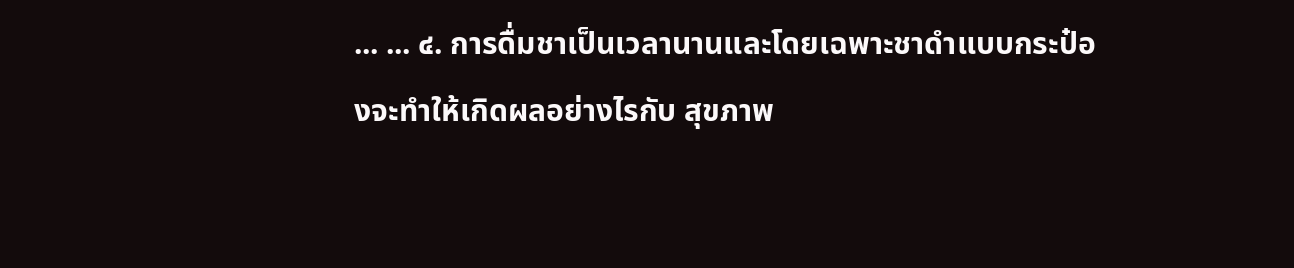... ... ๔. การดื่มชาเป็นเวลานานและโดยเฉพาะชาดำแบบกระป๋องจะทำให้เกิดผลอย่างไรกับ สุขภาพ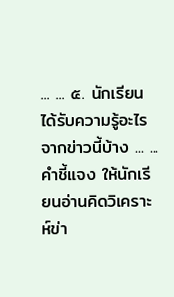... ... ๕. นักเรียนได้รับความรู้อะไรจากข่าวนี้บ้าง ... ...
คำชี้แจง ให้นักเรียนอ่านคิดวิเคราะห์ข่า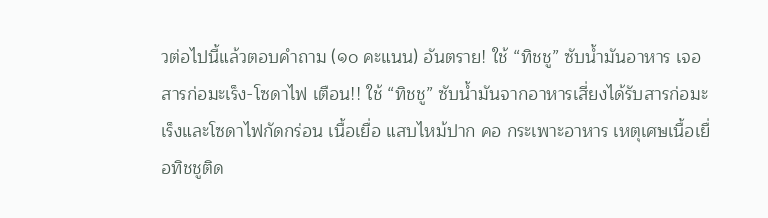วต่อไปนี้แล้วตอบคำถาม (๑๐ คะแนน) อันตราย! ใช้ “ทิชชู” ซับน้ำมันอาหาร เจอสารก่อมะเร็ง-โซดาไฟ เตือน!! ใช้ “ทิชชู” ซับน้ำมันจากอาหารเสี่ยงได้รับสารก่อมะเร็งและโซดาไฟกัดกร่อน เนื้อเยื่อ แสบไหม้ปาก คอ กระเพาะอาหาร เหตุเศษเนื้อเยื่อทิชชูติด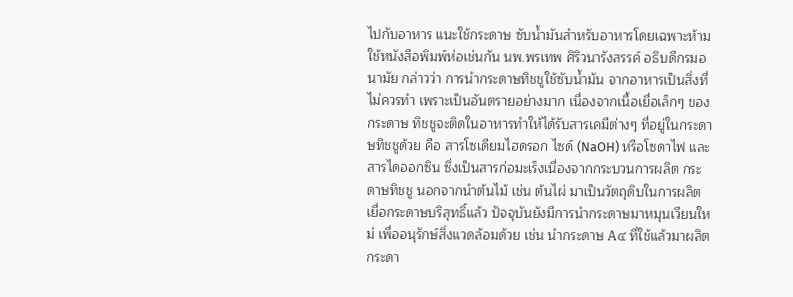ไปกับอาหาร แนะใช้กระดาษ ซับน้ำมันสำหรับอาหารโดยเฉพาะห้ามใช้หนังสือพิมพ์ห่อเช่นกัน นพ.พรเทพ ศิริวนารังสรรค์ อธิบดีกรมอนามัย กล่าวว่า การนำกระดาษทิชชูใช้ซับน้ำมัน จากอาหารเป็นสิ่งที่ไม่ควรทำ เพราะเป็นอันตรายอย่างมาก เนื่องจากเนื้อเยื่อเล็กๆ ของกระดาษ ทิชชูจะติดในอาหารทำให้ได้รับสารเคมีต่างๆ ที่อยู่ในกระดาษทิชชูด้วย คือ สารโซเดียมไฮดรอก ไซด์ (NaOH) หรือโซดาไฟ และสารไดออกซิน ซึ่งเป็นสารก่อมะเร็งเนื่องจากกระบวนการผลิต กระดาษทิชชู นอกจากนำต้นไม้ เช่น ต้นไผ่ มาเป็นวัตถุดิบในการผลิตเยื่อกระดาษบริสุทธิ์แล้ว ปัจจุบันยังมีการนำกระดาษมาหมุนเวียนใหม่ เพื่ออนุรักษ์สิ่งแวดล้อมด้วย เช่น นำกระดาษ A๔ ที่ใช้แล้วมาผลิตกระดา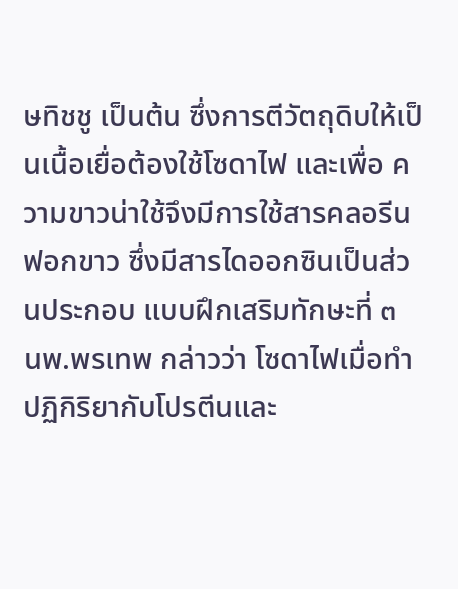ษทิชชู เป็นต้น ซึ่งการตีวัตถุดิบให้เป็นเนื้อเยื่อต้องใช้โซดาไฟ และเพื่อ ความขาวน่าใช้จึงมีการใช้สารคลอรีนฟอกขาว ซึ่งมีสารไดออกซินเป็นส่วนประกอบ แบบฝึกเสริมทักษะที่ ๓
นพ.พรเทพ กล่าวว่า โซดาไฟเมื่อทำปฏิกิริยากับโปรตีนและ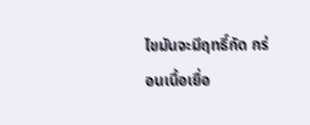ไขมันจะมีฤทธิ์กัด กร่อนเนื้อเยื่อ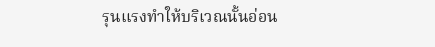รุนแรงทำให้บริเวณนั้นอ่อน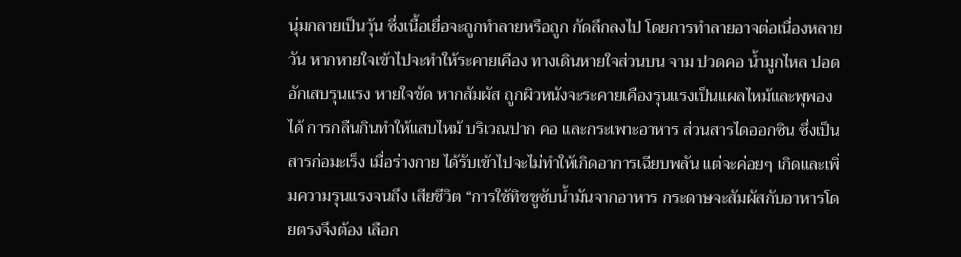นุ่มกลายเป็นวุ้น ซึ่งเนื้อเยื่อจะถูกทำลายหรือถูก กัดลึกลงไป โดยการทำลายอาจต่อเนื่องหลายวัน หากหายใจเข้าไปจะทำให้ระคายเคือง ทางเดินหายใจส่วนบน จาม ปวดคอ น้ำมูกไหล ปอดอักเสบรุนแรง หายใจขัด หากสัมผัส ถูกผิวหนังจะระคายเคืองรุนแรงเป็นแผลไหม้และพุพองได้ การกลืนกินทำให้แสบไหม้ บริเวณปาก คอ และกระเพาะอาหาร ส่วนสารไดออกซิน ซึ่งเป็นสารก่อมะเร็ง เมื่อร่างกาย ได้รับเข้าไปจะไม่ทำให้เกิดอาการเฉียบพลัน แต่จะค่อยๆ เกิดและเพิ่มความรุนแรงจนถึง เสียชีวิต “การใช้ทิชชูซับน้ำมันจากอาหาร กระดาษจะสัมผัสกับอาหารโดยตรงจึงต้อง เลือก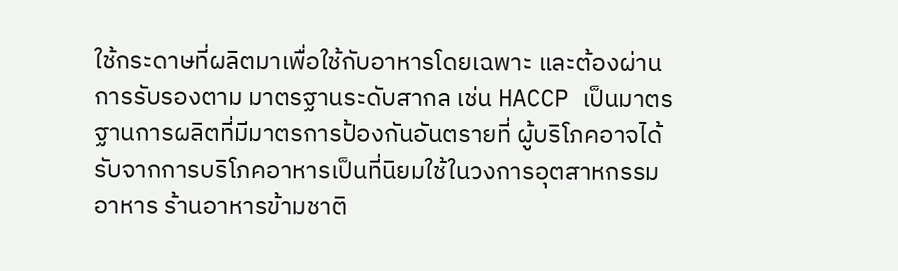ใช้กระดาษที่ผลิตมาเพื่อใช้กับอาหารโดยเฉพาะ และต้องผ่านการรับรองตาม มาตรฐานระดับสากล เช่น HACCP เป็นมาตรฐานการผลิตที่มีมาตรการป้องกันอันตรายที่ ผู้บริโภคอาจได้รับจากการบริโภคอาหารเป็นที่นิยมใช้ในวงการอุตสาหกรรมอาหาร ร้านอาหารข้ามชาติ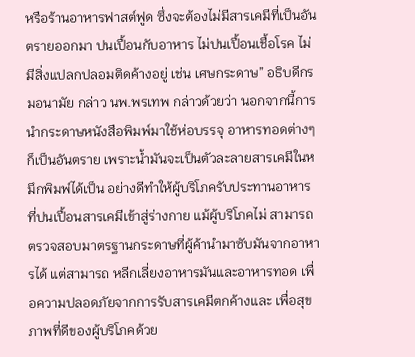หรือร้านอาหารฟาสต์ฟูด ซึ่งจะต้องไม่มีสารเคมีที่เป็นอันตรายออกมา ปนเปื้อนกับอาหาร ไม่ปนเปื้อนเชื้อโรค ไม่มีสิ่งแปลกปลอมติดค้างอยู่ เช่น เศษกระดาษ” อธิบดีกรมอนามัย กล่าว นพ.พรเทพ กล่าวด้วยว่า นอกจากนี้การนำกระดาษหนังสือพิมพ์มาใช้ห่อบรรจุ อาหารทอดต่างๆ ก็เป็นอันตราย เพราะน้ำมันจะเป็นตัวละลายสารเคมีในหมึกพิมพ์ได้เป็น อย่างดีทำให้ผู้บริโภครับประทานอาหารที่ปนเปื้อนสารเคมีเข้าสู่ร่างกาย แม้ผู้บริโภคไม่ สามารถตรวจสอบมาตรฐานกระดาษที่ผู้ค้านำมาซับมันจากอาหารได้ แต่สามารถ หลีกเลี่ยงอาหารมันและอาหารทอด เพื่อความปลอดภัยจากการรับสารเคมีตกค้างและ เพื่อสุขภาพที่ดีของผู้บริโภคด้วย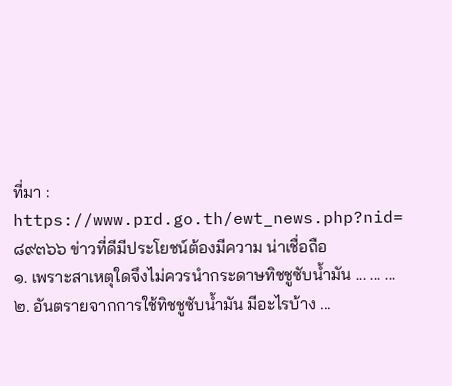ที่มา : https://www.prd.go.th/ewt_news.php?nid=๘๙๓๖๖ ข่าวที่ดีมีประโยชน์ต้องมีความ น่าเชื่อถือ
๑. เพราะสาเหตุใดจึงไม่ควรนำกระดาษทิชชูซับน้ำมัน ... ... ... ๒. อันตรายจากการใช้ทิชชูซับน้ำมัน มีอะไรบ้าง ...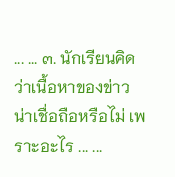... ... ๓. นักเรียนคิดว่าเนื้อหาของข่าวน่าเชื่อถือหรือไม่ เพราะอะไร ... ...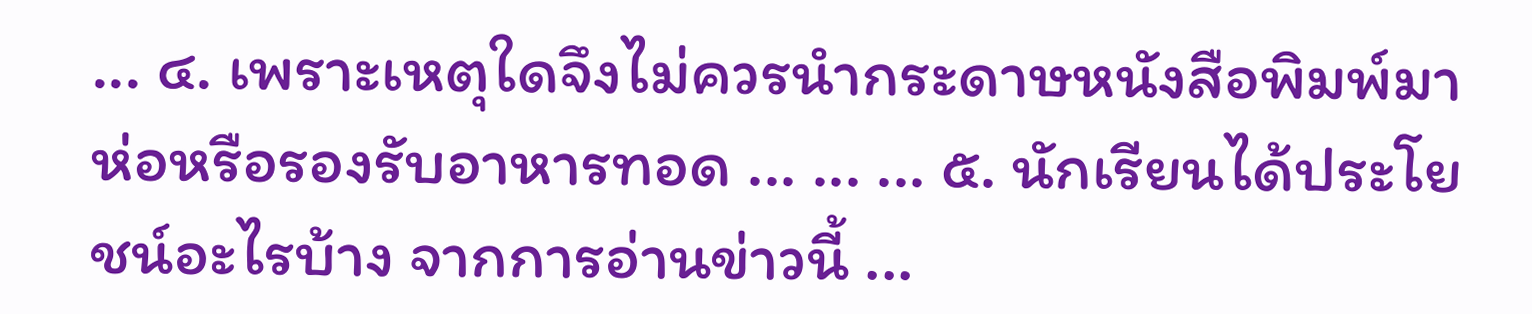... ๔. เพราะเหตุใดจึงไม่ควรนำกระดาษหนังสือพิมพ์มาห่อหรือรองรับอาหารทอด ... ... ... ๕. นักเรียนได้ประโยชน์อะไรบ้าง จากการอ่านข่าวนี้ ...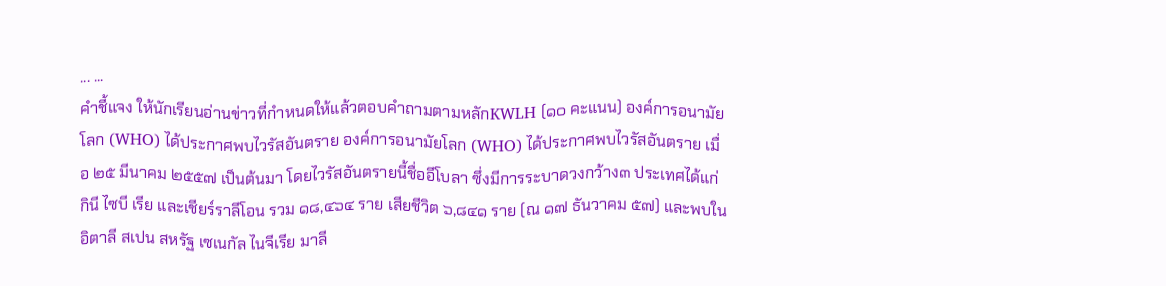... ...
คำชี้แจง ให้นักเรียนอ่านข่าวที่กำหนดให้แล้วตอบคำถามตามหลักKWLH (๑๐ คะแนน) องค์การอนามัยโลก (WHO) ได้ประกาศพบไวรัสอันตราย องค์การอนามัยโลก (WHO) ได้ประกาศพบไวรัสอันตราย เมื่อ ๒๕ มีนาคม ๒๕๕๗ เป็นต้นมา โดยไวรัสอันตรายนี้ชื่ออีโบลา ซึ่งมีการระบาดวงกว้าง๓ ประเทศได้แก่ กินี ไซบี เรีย และเชียร์ราลีโอน รวม ๑๘,๔๖๔ ราย เสียชีวิต ๖,๘๔๑ ราย (ณ ๑๗ ธันวาคม ๕๗) และพบในอิตาลี สเปน สหรัฐ เซเนกัล ไนจีเรีย มาลี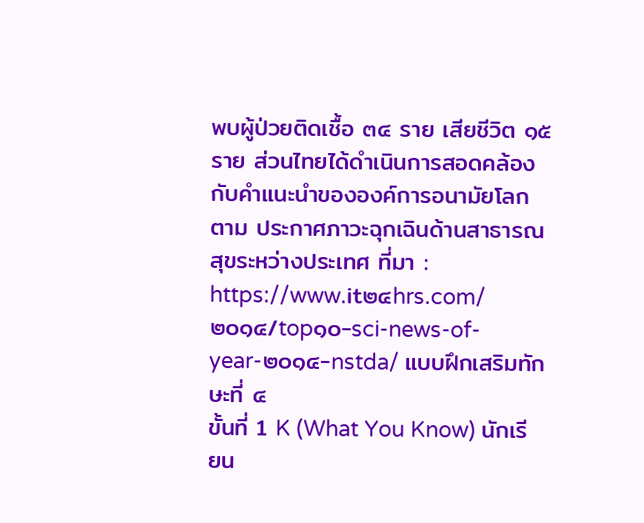พบผู้ป่วยติดเชื้อ ๓๔ ราย เสียชีวิต ๑๕ ราย ส่วนไทยได้ดำเนินการสอดคล้องกับคำแนะนำขององค์การอนามัยโลกตาม ประกาศภาวะฉุกเฉินด้านสาธารณสุขระหว่างประเทศ ที่มา : https://www.it๒๔hrs.com/๒๐๑๔/top๑๐-sci-news-of-year-๒๐๑๔-nstda/ แบบฝึกเสริมทักษะที่ ๔
ขั้นที่ 1 K (What You Know) นักเรียน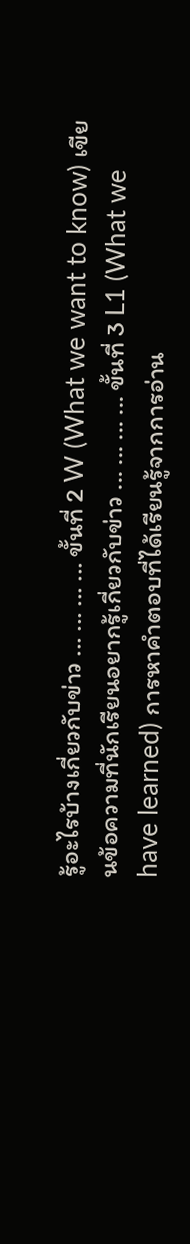รู้อะไรบ้างเกี่ยวกับข่าว ... ... ... ... ขั้นที่ 2 W (What we want to know) เขียนข้อความที่นักเรียนอยากรู้เกี่ยวกับข่าว ... ... ... ... ขั้นที่ 3 L1 (What we have learned) การหาคำตอบที่ได้เรียนรู้จากการอ่าน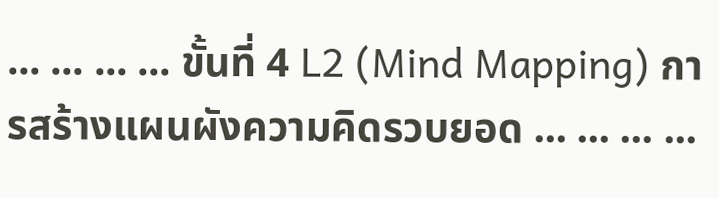... ... ... ... ขั้นที่ 4 L2 (Mind Mapping) การสร้างแผนผังความคิดรวบยอด ... ... ... ...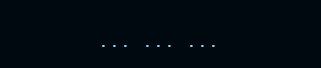... ... ...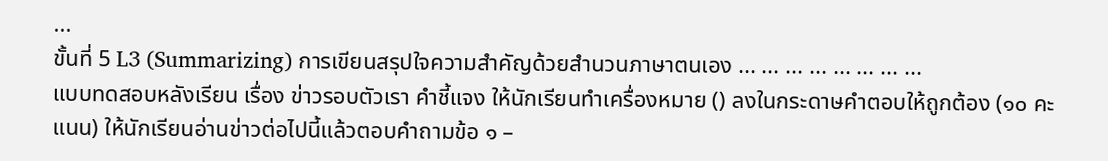...
ขั้นที่ 5 L3 (Summarizing) การเขียนสรุปใจความสำคัญด้วยสำนวนภาษาตนเอง ... ... ... ... ... ... ... ...
แบบทดสอบหลังเรียน เรื่อง ข่าวรอบตัวเรา คำชี้แจง ให้นักเรียนทำเครื่องหมาย () ลงในกระดาษคำตอบให้ถูกต้อง (๑๐ คะแนน) ให้นักเรียนอ่านข่าวต่อไปนี้แล้วตอบคำถามข้อ ๑ –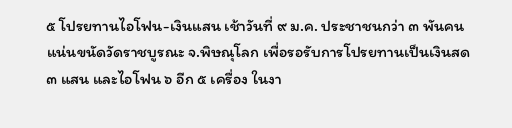๕ โปรยทานไอโฟน-เงินแสน เช้าวันที่ ๙ ม.ค. ประชาชนกว่า ๓ พันคนแน่นขนัดวัดราชบูรณะ จ.พิษณุโลก เพื่อรอรับการโปรยทานเป็นเงินสด ๓ แสน และไอโฟน ๖ อีก ๕ เครื่อง ในงา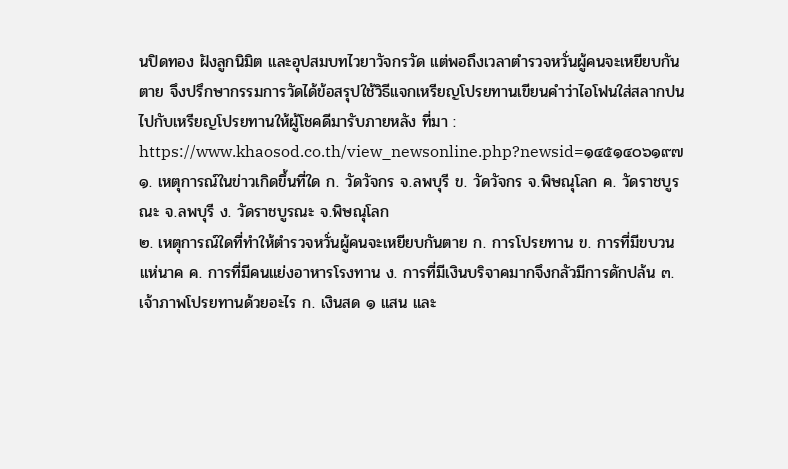นปิดทอง ฝังลูกนิมิต และอุปสมบทไวยาวัจกรวัด แต่พอถึงเวลาตำรวจหวั่นผู้คนจะเหยียบกันตาย จึงปรึกษากรรมการวัดได้ข้อสรุปใช้วิธีแจกเหรียญโปรยทานเขียนคำว่าไอโฟนใส่สลากปน ไปกับเหรียญโปรยทานให้ผู้โชคดีมารับภายหลัง ที่มา : https://www.khaosod.co.th/view_newsonline.php?newsid=๑๔๕๑๔๐๖๑๙๗ ๑. เหตุการณ์ในข่าวเกิดขึ้นที่ใด ก. วัดวัจกร จ.ลพบุรี ข. วัดวัจกร จ.พิษณุโลก ค. วัดราชบูรณะ จ.ลพบุรี ง. วัดราชบูรณะ จ.พิษณุโลก
๒. เหตุการณ์ใดที่ทำให้ตำรวจหวั่นผู้คนจะเหยียบกันตาย ก. การโปรยทาน ข. การที่มีขบวนแห่นาค ค. การที่มีคนแย่งอาหารโรงทาน ง. การที่มีเงินบริจาคมากจึงกลัวมีการดักปล้น ๓. เจ้าภาพโปรยทานด้วยอะไร ก. เงินสด ๑ แสน และ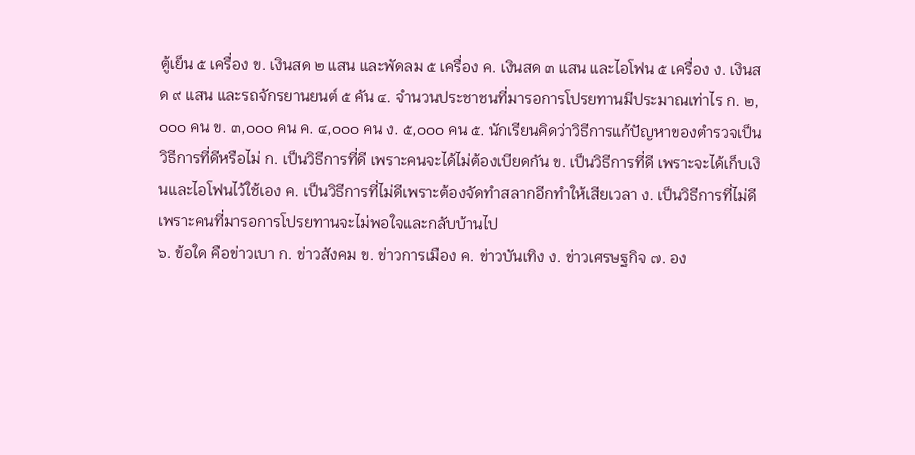ตู้เย็น ๕ เครื่อง ข. เงินสด ๒ แสน และพัดลม ๕ เครื่อง ค. เงินสด ๓ แสน และไอโฟน ๕ เครื่อง ง. เงินสด ๙ แสน และรถจักรยานยนต์ ๕ คัน ๔. จำนวนประชาชนที่มารอการโปรยทานมีประมาณเท่าไร ก. ๒,๐๐๐ คน ข. ๓,๐๐๐ คน ค. ๔,๐๐๐ คน ง. ๕,๐๐๐ คน ๕. นักเรียนคิดว่าวิธีการแก้ปัญหาของตำรวจเป็นวิธีการที่ดีหรือไม่ ก. เป็นวิธีการที่ดี เพราะคนจะได้ไม่ต้องเบียดกัน ข. เป็นวิธีการที่ดี เพราะจะได้เก็บเงินและไอโฟนไว้ใช้เอง ค. เป็นวิธีการที่ไม่ดีเพราะต้องจัดทำสลากอีกทำให้เสียเวลา ง. เป็นวิธีการที่ไม่ดีเพราะคนที่มารอการโปรยทานจะไม่พอใจและกลับบ้านไป
๖. ข้อใด คือข่าวเบา ก. ข่าวสังคม ข. ข่าวการเมือง ค. ข่าวบันเทิง ง. ข่าวเศรษฐกิจ ๗. อง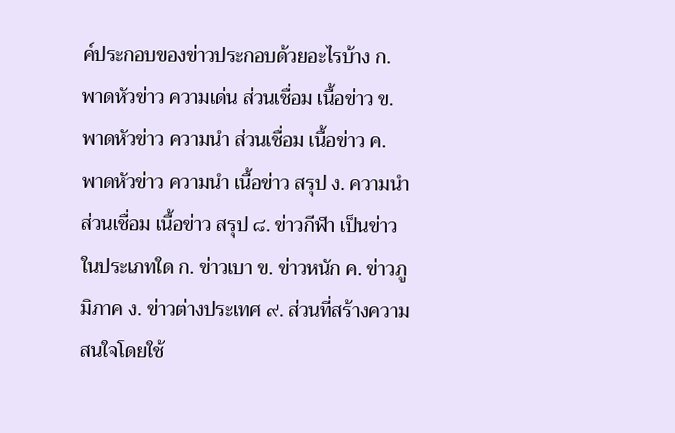ค์ประกอบของข่าวประกอบด้วยอะไรบ้าง ก. พาดหัวข่าว ความเด่น ส่วนเชื่อม เนื้อข่าว ข. พาดหัวข่าว ความนำ ส่วนเชื่อม เนื้อข่าว ค. พาดหัวข่าว ความนำ เนื้อข่าว สรุป ง. ความนำ ส่วนเชื่อม เนื้อข่าว สรุป ๘. ข่าวกีฬา เป็นข่าวในประเภทใด ก. ข่าวเบา ข. ข่าวหนัก ค. ข่าวภูมิภาค ง. ข่าวต่างประเทศ ๙. ส่วนที่สร้างความสนใจโดยใช้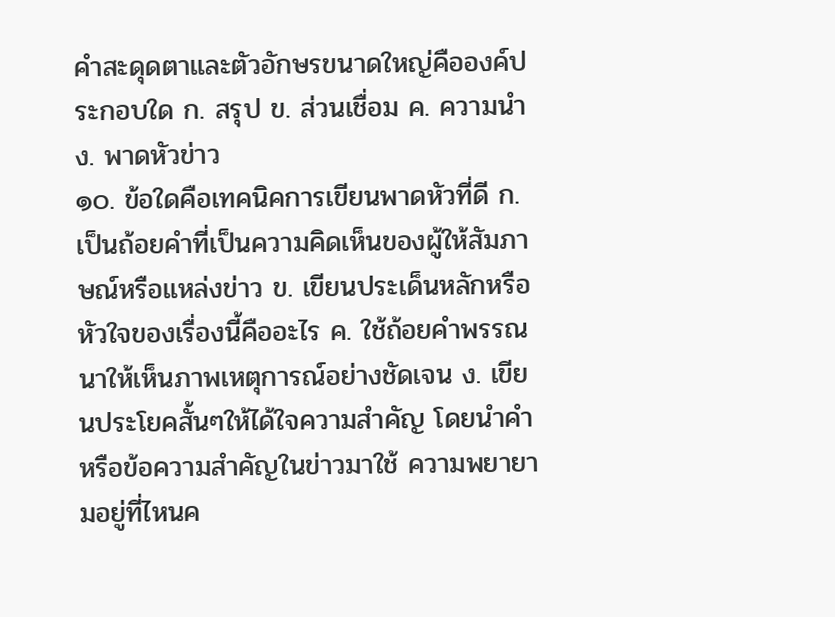คำสะดุดตาและตัวอักษรขนาดใหญ่คือองค์ประกอบใด ก. สรุป ข. ส่วนเชื่อม ค. ความนำ ง. พาดหัวข่าว
๑๐. ข้อใดคือเทคนิคการเขียนพาดหัวที่ดี ก. เป็นถ้อยคำที่เป็นความคิดเห็นของผู้ให้สัมภาษณ์หรือแหล่งข่าว ข. เขียนประเด็นหลักหรือหัวใจของเรื่องนี้คืออะไร ค. ใช้ถ้อยคำพรรณนาให้เห็นภาพเหตุการณ์อย่างชัดเจน ง. เขียนประโยคสั้นๆให้ได้ใจความสำคัญ โดยนำคำหรือข้อความสำคัญในข่าวมาใช้ ความพยายามอยู่ที่ไหนค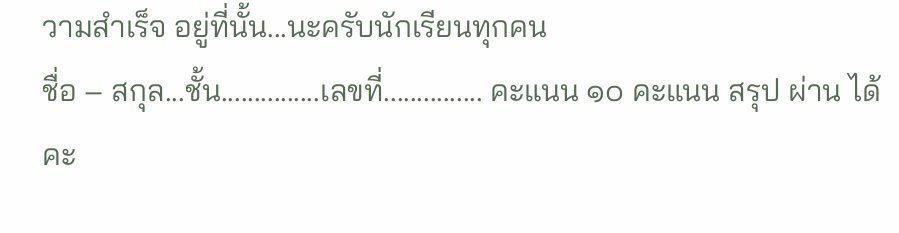วามสำเร็จ อยู่ที่นั้น...นะครับนักเรียนทุกคน
ชื่อ – สกุล...ชั้น...............เลขที่............... คะแนน ๑๐ คะแนน สรุป ผ่าน ได้คะ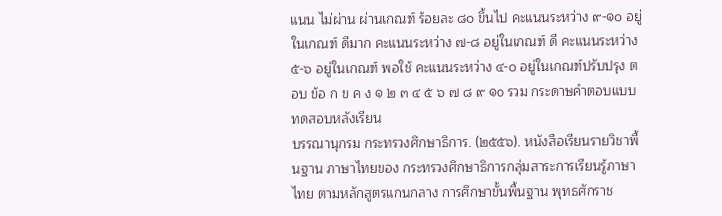แนน ไม่ผ่าน ผ่านเกณฑ์ ร้อยละ ๘๐ ขึ้นไป คะแนนระหว่าง ๙-๑๐ อยู่ในเกณฑ์ ดีมาก คะแนนระหว่าง ๗-๘ อยู่ในเกณฑ์ ดี คะแนนระหว่าง ๕-๖ อยู่ในเกณฑ์ พอใช้ คะแนนระหว่าง ๔-๐ อยู่ในเกณฑ์ปรับปรุง ตอบ ข้อ ก ข ค ง ๑ ๒ ๓ ๔ ๕ ๖ ๗ ๘ ๙ ๑o รวม กระดาษคำตอบแบบทดสอบหลังเรียน
บรรณานุกรม กระทรวงศึกษาธิการ. (๒๕๕๖). หนังสือเรียนรายวิชาพื้นฐาน ภาษาไทยของ กระทรวงศึกษาธิการกลุ่มสาระการเรียนรู้ภาษาไทย ตามหลักสูตรแกนกลาง การศึกษาขั้นพื้นฐาน พุทธศักราช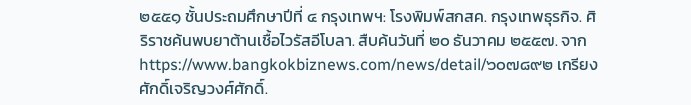๒๕๕๑ ชั้นประถมศึกษาปีที่ ๔ กรุงเทพฯ: โรงพิมพ์สกสค. กรุงเทพธุรกิจ. ศิริราชค้นพบยาต้านเชื้อไวรัสอีโบลา. สืบค้นวันที่ ๒๐ ธันวาคม ๒๕๕๗. จาก https://www.bangkokbiznews.com/news/detail/๖๐๗๘๙๒ เกรียงศักดิ์เจริญวงศ์ศักดิ์.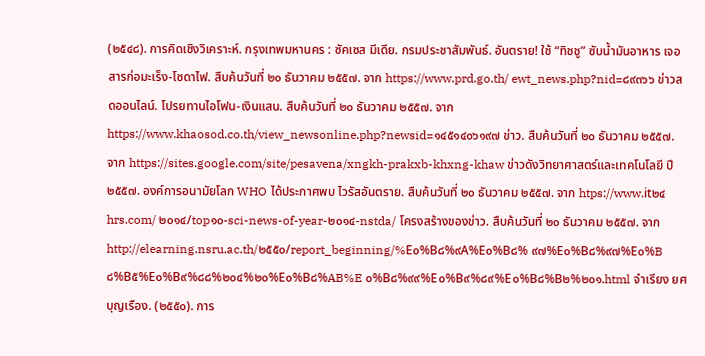(๒๕๔๘). การคิดเชิงวิเคราะห์. กรุงเทพมหานคร : ซัคเซส มีเดีย. กรมประชาสัมพันธ์. อันตราย! ใช้ “ทิชชู” ซับน้ำมันอาหาร เจอสารก่อมะเร็ง-โซดาไฟ. สืบค้นวันที่ ๒๐ ธันวาคม ๒๕๕๗. จาก https://www.prd.go.th/ ewt_news.php?nid=๘๙๓๖๖ ข่าวสดออนไลน์. โปรยทานไอโฟน-เงินแสน. สืบค้นวันที่ ๒๐ ธันวาคม ๒๕๕๗. จาก https://www.khaosod.co.th/view_newsonline.php?newsid=๑๔๕๑๔๐๖๑๙๗ ข่าว. สืบค้นวันที่ ๒๐ ธันวาคม ๒๕๕๗. จาก https://sites.google.com/site/pesavena/xngkh-prakxb-khxng-khaw ข่าวดังวิทยาศาสตร์และเทคโนโลยี ปี ๒๕๕๗. องค์การอนามัยโลก WHO ได้ประกาศพบ ไวรัสอันตราย. สืบค้นวันที่ ๒๐ ธันวาคม ๒๕๕๗. จาก htps://www.it๒๔hrs.com/ ๒๐๑๔/top๑๐-sci-news-of-year-๒๐๑๔-nstda/ โครงสร้างของข่าว. สืบค้นวันที่ ๒๐ ธันวาคม ๒๕๕๗. จาก http://elearning.nsru.ac.th/๒๕๕๐/report_beginning/%E๐%B๘%๙A%E๐%B๘% ๙๗%E๐%B๘%๙๗%E๐%B๘%B๕%E๐%B๙%๘๘%๒๐๔%๒๐%E๐%B๘%AB%E ๐%B๘%๙๙%E๐%B๙%๘๙%E๐%B๘%B๒%๒๐๑.html จำเรียง ยศบุญเรือง. (๒๕๕๐). การ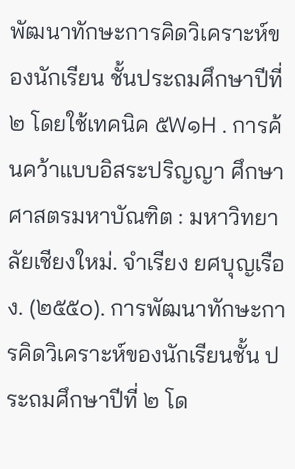พัฒนาทักษะการคิดวิเคราะห์ของนักเรียน ชั้นประถมศึกษาปีที่ ๒ โดยใช้เทคนิค ๕W๑H . การค้นคว้าแบบอิสระปริญญา ศึกษาศาสตรมหาบัณฑิต : มหาวิทยาลัยเชียงใหม่. จำเรียง ยศบุญเรือง. (๒๕๕๐). การพัฒนาทักษะการคิดวิเคราะห์ของนักเรียนชั้น ประถมศึกษาปีที่ ๒ โด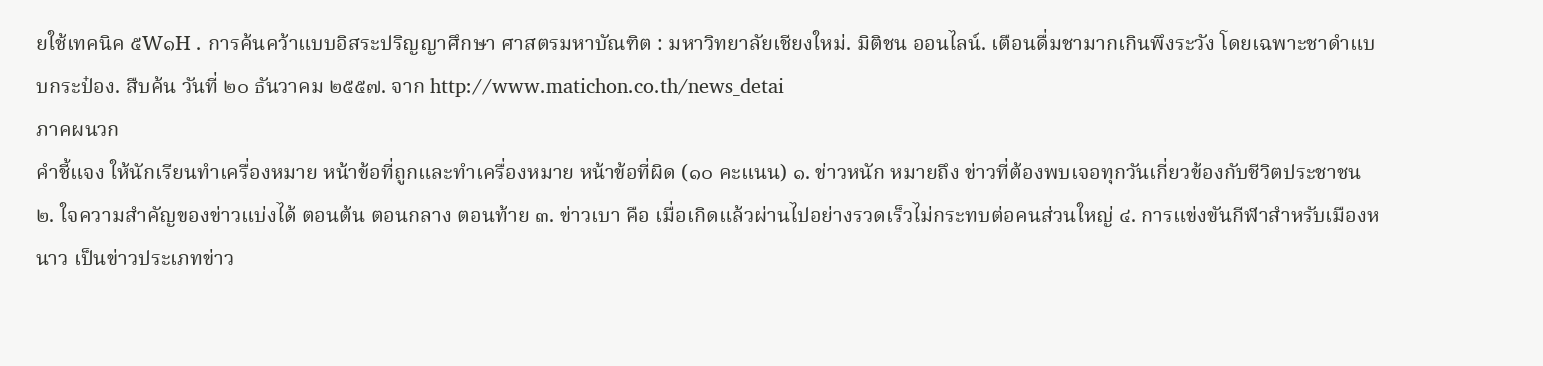ยใช้เทคนิค ๕W๑H . การค้นคว้าแบบอิสระปริญญาศึกษา ศาสตรมหาบัณฑิต : มหาวิทยาลัยเชียงใหม่. มิติชน ออนไลน์. เตือนดื่มชามากเกินพึงระวัง โดยเฉพาะชาดำแบบกระป๋อง. สืบค้น วันที่ ๒๐ ธันวาคม ๒๕๕๗. จาก http://www.matichon.co.th/news_detai
ภาคผนวก
คำชี้แจง ให้นักเรียนทำเครื่องหมาย หน้าข้อที่ถูกและทำเครื่องหมาย หน้าข้อที่ผิด (๑๐ คะแนน) ๑. ข่าวหนัก หมายถึง ข่าวที่ต้องพบเจอทุกวันเกี่ยวข้องกับชีวิตประชาชน ๒. ใจความสำคัญของข่าวแบ่งได้ ตอนต้น ตอนกลาง ตอนท้าย ๓. ข่าวเบา คือ เมื่อเกิดแล้วผ่านไปอย่างรวดเร็วไม่กระทบต่อคนส่วนใหญ่ ๔. การแข่งขันกีฬาสำหรับเมืองหนาว เป็นข่าวประเภทข่าว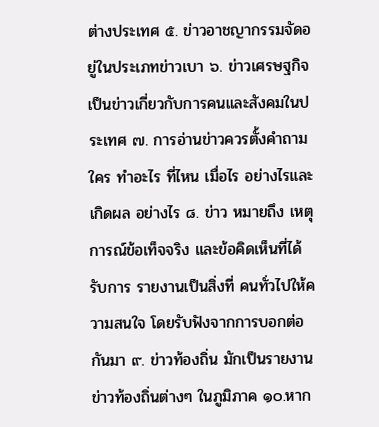ต่างประเทศ ๕. ข่าวอาชญากรรมจัดอยู่ในประเภทข่าวเบา ๖. ข่าวเศรษฐกิจเป็นข่าวเกี่ยวกับการคนและสังคมในประเทศ ๗. การอ่านข่าวควรตั้งคำถาม ใคร ทำอะไร ที่ไหน เมื่อไร อย่างไรและเกิดผล อย่างไร ๘. ข่าว หมายถึง เหตุการณ์ข้อเท็จจริง และข้อคิดเห็นที่ได้รับการ รายงานเป็นสิ่งที่ คนทั่วไปให้ความสนใจ โดยรับฟังจากการบอกต่อกันมา ๙. ข่าวท้องถิ่น มักเป็นรายงานข่าวท้องถิ่นต่างๆ ในภูมิภาค ๑๐.หาก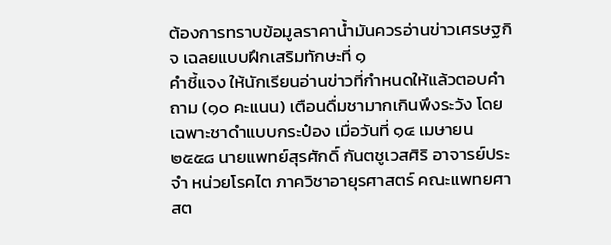ต้องการทราบข้อมูลราคาน้ำมันควรอ่านข่าวเศรษฐกิจ เฉลยแบบฝึกเสริมทักษะที่ ๑
คำชี้แจง ให้นักเรียนอ่านข่าวที่กำหนดให้แล้วตอบคำถาม (๑๐ คะแนน) เตือนดื่มชามากเกินพึงระวัง โดยเฉพาะชาดำแบบกระป๋อง เมื่อวันที่ ๑๔ เมษายน ๒๕๕๘ นายแพทย์สุรศักดิ์ กันตชูเวสศิริ อาจารย์ประจำ หน่วยโรคไต ภาควิชาอายุรศาสตร์ คณะแพทยศาสต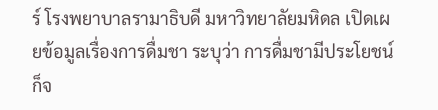ร์ โรงพยาบาลรามาธิบดี มหาวิทยาลัยมหิดล เปิดเผยข้อมูลเรื่องการดื่มชา ระบุว่า การดื่มชามีประโยชน์ก็จ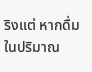ริงแต่ หากดื่มในปริมาณ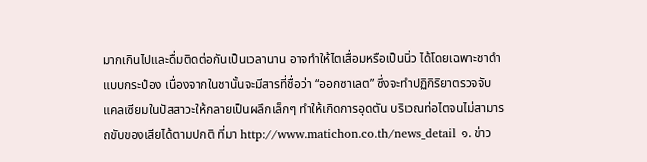มากเกินไปและดื่มติดต่อกันเป็นเวลานาน อาจทำให้ไตเสื่อมหรือเป็นนิ่ว ได้โดยเฉพาะชาดำแบบกระป๋อง เนื่องจากในชานั้นจะมีสารที่ชื่อว่า “ออกซาเลต” ซึ่งจะทำปฏิกิริยาตรวจจับแคลเซียมในปัสสาวะให้กลายเป็นผลึกเล็กๆ ทำให้เกิดการอุดตัน บริเวณท่อไตจนไม่สามารถขับของเสียได้ตามปกติ ที่มา http://www.matichon.co.th/news_detail ๑. ข่าว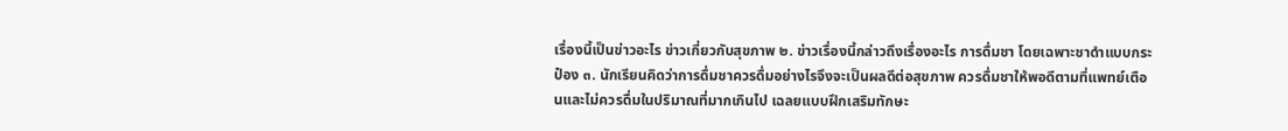เรื่องนี้เป็นข่าวอะไร ข่าวเกี่ยวกับสุขภาพ ๒. ข่าวเรื่องนี้กล่าวถึงเรื่องอะไร การดื่มชา โดยเฉพาะชาดำแบบกระป๋อง ๓. นักเรียนคิดว่าการดื่มชาควรดื่มอย่างไรจึงจะเป็นผลดีต่อสุขภาพ ควรดื่มชาให้พอดีตามที่แพทย์เตือนและไม่ควรดื่มในปริมาณที่มากเกินไป เฉลยแบบฝึกเสริมทักษะ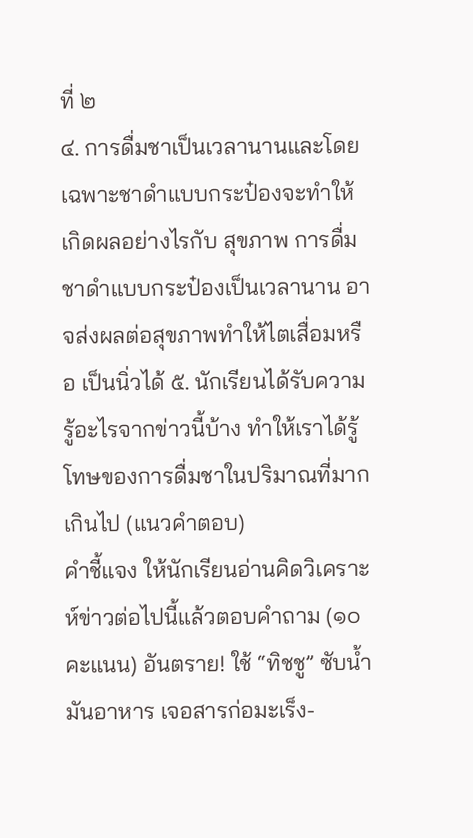ที่ ๒
๔. การดื่มชาเป็นเวลานานและโดยเฉพาะชาดำแบบกระป๋องจะทำให้เกิดผลอย่างไรกับ สุขภาพ การดื่มชาดำแบบกระป๋องเป็นเวลานาน อาจส่งผลต่อสุขภาพทำให้ไตเสื่อมหรือ เป็นนิ่วได้ ๕. นักเรียนได้รับความรู้อะไรจากข่าวนี้บ้าง ทำให้เราได้รู้โทษของการดื่มชาในปริมาณที่มากเกินไป (แนวคำตอบ)
คำชี้แจง ให้นักเรียนอ่านคิดวิเคราะห์ข่าวต่อไปนี้แล้วตอบคำถาม (๑๐ คะแนน) อันตราย! ใช้ “ทิชชู” ซับน้ำมันอาหาร เจอสารก่อมะเร็ง-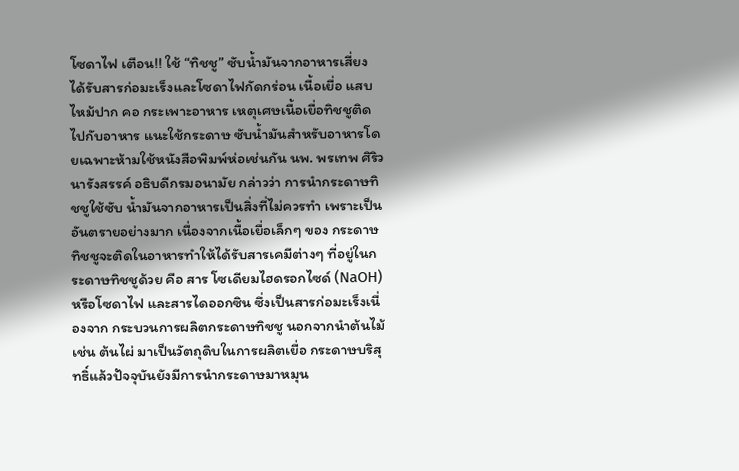โซดาไฟ เตือน!! ใช้ “ทิชชู” ซับน้ำมันจากอาหารเสี่ยงได้รับสารก่อมะเร็งและโซดาไฟกัดกร่อน เนื้อเยื่อ แสบไหม้ปาก คอ กระเพาะอาหาร เหตุเศษเนื้อเยื่อทิชชูติดไปกับอาหาร แนะใช้กระดาษ ซับน้ำมันสำหรับอาหารโดยเฉพาะห้ามใช้หนังสือพิมพ์ห่อเช่นกัน นพ. พรเทพ ศิริวนารังสรรค์ อธิบดีกรมอนามัย กล่าวว่า การนำกระดาษทิชชูใช้ซับ น้ำมันจากอาหารเป็นสิ่งที่ไม่ควรทำ เพราะเป็นอันตรายอย่างมาก เนื่องจากเนื้อเยื่อเล็กๆ ของ กระดาษทิชชูจะติดในอาหารทำให้ได้รับสารเคมีต่างๆ ที่อยู่ในกระดาษทิชชูด้วย คือ สาร โซเดียมไฮดรอกไซด์ (NaOH) หรือโซดาไฟ และสารไดออกซิน ซึ่งเป็นสารก่อมะเร็งเนื่องจาก กระบวนการผลิตกระดาษทิชชู นอกจากนำต้นไม้ เช่น ต้นไผ่ มาเป็นวัตถุดิบในการผลิตเยื่อ กระดาษบริสุทธิ์แล้วปัจจุบันยังมีการนำกระดาษมาหมุน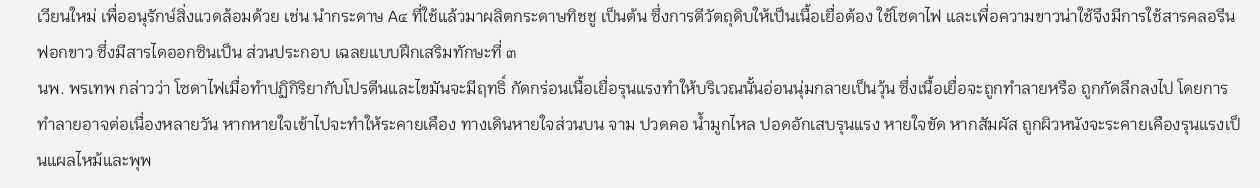เวียนใหม่ เพื่ออนุรักษ์สิ่งแวดล้อมด้วย เช่น นำกระดาษ A๔ ที่ใช้แล้วมาผลิตกระดาษทิชชู เป็นต้น ซึ่งการตีวัตถุดิบให้เป็นเนื้อเยื่อต้อง ใช้โซดาไฟ และเพื่อความขาวน่าใช้จึงมีการใช้สารคลอรีนฟอกขาว ซึ่งมีสารไดออกซินเป็น ส่วนประกอบ เฉลยแบบฝึกเสริมทักษะที่ ๓
นพ. พรเทพ กล่าวว่า โซดาไฟเมื่อทำปฏิกิริยากับโปรตีนและไขมันจะมีฤทธิ์ กัดกร่อนเนื้อเยื่อรุนแรงทำให้บริเวณนั้นอ่อนนุ่มกลายเป็นวุ้น ซึ่งเนื้อเยื่อจะถูกทำลายหรือ ถูกกัดลึกลงไป โดยการทำลายอาจต่อเนื่องหลายวัน หากหายใจเข้าไปจะทำให้ระคายเคือง ทางเดินหายใจส่วนบน จาม ปวดคอ น้ำมูกไหล ปอดอักเสบรุนแรง หายใจขัด หากสัมผัส ถูกผิวหนังจะระคายเคืองรุนแรงเป็นแผลไหม้และพุพ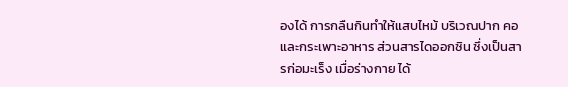องได้ การกลืนกินทำให้แสบไหม้ บริเวณปาก คอ และกระเพาะอาหาร ส่วนสารไดออกซิน ซึ่งเป็นสารก่อมะเร็ง เมื่อร่างกาย ได้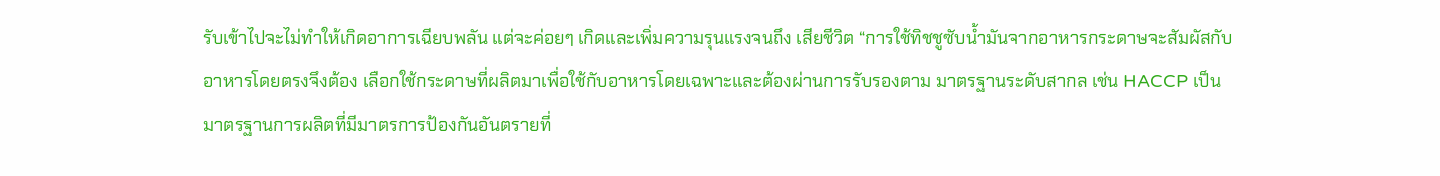รับเข้าไปจะไม่ทำให้เกิดอาการเฉียบพลัน แต่จะค่อยๆ เกิดและเพิ่มความรุนแรงจนถึง เสียชีวิต “การใช้ทิชชูซับน้ำมันจากอาหารกระดาษจะสัมผัสกับอาหารโดยตรงจึงต้อง เลือกใช้กระดาษที่ผลิตมาเพื่อใช้กับอาหารโดยเฉพาะและต้องผ่านการรับรองตาม มาตรฐานระดับสากล เช่น HACCP เป็นมาตรฐานการผลิตที่มีมาตรการป้องกันอันตรายที่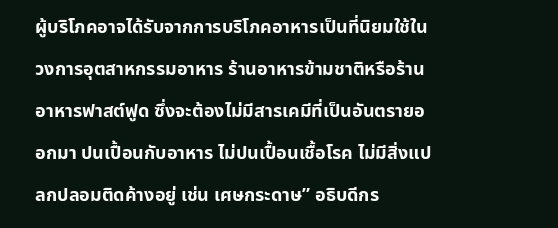ผู้บริโภคอาจได้รับจากการบริโภคอาหารเป็นที่นิยมใช้ในวงการอุตสาหกรรมอาหาร ร้านอาหารข้ามชาติหรือร้านอาหารฟาสต์ฟูด ซึ่งจะต้องไม่มีสารเคมีที่เป็นอันตรายออกมา ปนเปื้อนกับอาหาร ไม่ปนเปื้อนเชื้อโรค ไม่มีสิ่งแปลกปลอมติดค้างอยู่ เช่น เศษกระดาษ” อธิบดีกร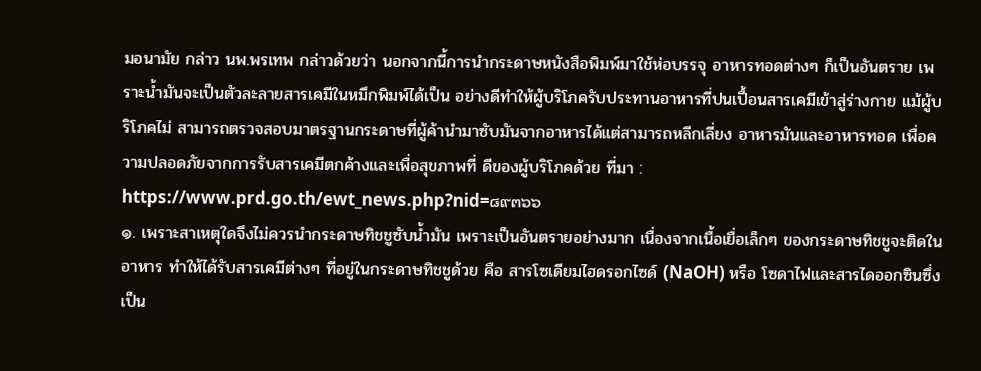มอนามัย กล่าว นพ.พรเทพ กล่าวด้วยว่า นอกจากนี้การนำกระดาษหนังสือพิมพ์มาใช้ห่อบรรจุ อาหารทอดต่างๆ ก็เป็นอันตราย เพราะน้ำมันจะเป็นตัวละลายสารเคมีในหมึกพิมพ์ได้เป็น อย่างดีทำให้ผู้บริโภครับประทานอาหารที่ปนเปื้อนสารเคมีเข้าสู่ร่างกาย แม้ผู้บริโภคไม่ สามารถตรวจสอบมาตรฐานกระดาษที่ผู้ค้านำมาซับมันจากอาหารได้แต่สามารถหลีกเลี่ยง อาหารมันและอาหารทอด เพื่อความปลอดภัยจากการรับสารเคมีตกค้างและเพื่อสุขภาพที่ ดีของผู้บริโภคด้วย ที่มา : https://www.prd.go.th/ewt_news.php?nid=๘๙๓๖๖
๑. เพราะสาเหตุใดจึงไม่ควรนำกระดาษทิชชูซับน้ำมัน เพราะเป็นอันตรายอย่างมาก เนื่องจากเนื้อเยื่อเล็กๆ ของกระดาษทิชชูจะติดในอาหาร ทำให้ได้รับสารเคมีต่างๆ ที่อยู่ในกระดาษทิชชูด้วย คือ สารโซเดียมไฮดรอกไซด์ (NaOH) หรือ โซดาไฟและสารไดออกซินซึ่งเป็น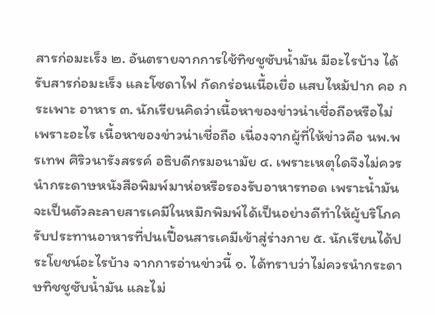สารก่อมะเร็ง ๒. อันตรายจากการใช้ทิชชูซับน้ำมัน มีอะไรบ้าง ได้รับสารก่อมะเร็ง และโซดาไฟ กัดกร่อนเนื้อเยื่อ แสบไหม้ปาก คอ กระเพาะ อาหาร ๓. นักเรียนคิดว่าเนื้อหาของข่าวน่าเชื่อถือหรือไม่ เพราะอะไร เนื้อหาของข่าวน่าเชื่อถือ เนื่องจากผู้ที่ให้ข่าวคือ นพ.พรเทพ ศิริวนารังสรรค์ อธิบดีกรมอนามัย ๔. เพราะเหตุใดจึงไม่ควรนำกระดาษหนังสือพิมพ์มาห่อหรือรองรับอาหารทอด เพราะน้ำมันจะเป็นตัวละลายสารเคมีในหมึกพิมพ์ได้เป็นอย่างดีทำให้ผู้บริโภค รับประทานอาหารที่ปนเปื้อนสารเคมีเข้าสู่ร่างกาย ๕. นักเรียนได้ประโยชน์อะไรบ้าง จากการอ่านข่าวนี้ ๑. ได้ทราบว่าไม่ควรนำกระดาษทิชชูซับน้ำมัน และไม่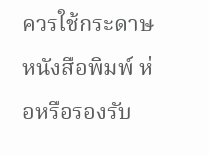ควรใช้กระดาษหนังสือพิมพ์ ห่อหรือรองรับ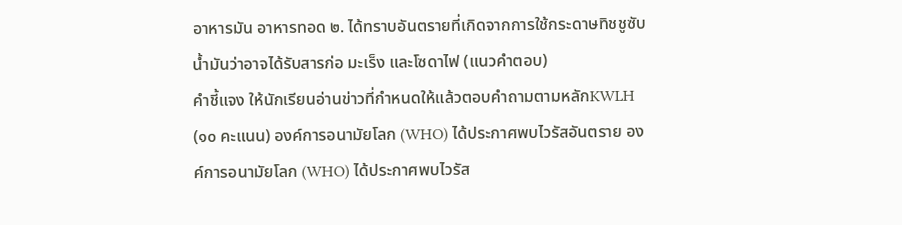อาหารมัน อาหารทอด ๒. ได้ทราบอันตรายที่เกิดจากการใช้กระดาษทิชชูซับน้ำมันว่าอาจได้รับสารก่อ มะเร็ง และโซดาไฟ (แนวคำตอบ)
คำชี้แจง ให้นักเรียนอ่านข่าวที่กำหนดให้แล้วตอบคำถามตามหลักKWLH (๑๐ คะแนน) องค์การอนามัยโลก (WHO) ได้ประกาศพบไวรัสอันตราย องค์การอนามัยโลก (WHO) ได้ประกาศพบไวรัส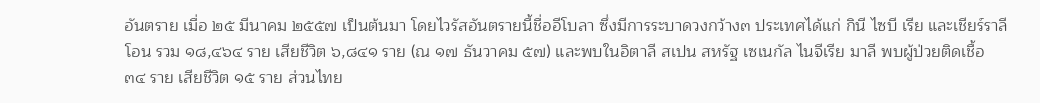อันตราย เมื่อ ๒๕ มีนาคม ๒๕๕๗ เป็นต้นมา โดยไวรัสอันตรายนี้ชื่ออีโบลา ซึ่งมีการระบาดวงกว้าง๓ ประเทศได้แก่ กินี ไซบี เรีย และเชียร์ราลีโอน รวม ๑๘,๔๖๔ ราย เสียชีวิต ๖,๘๔๑ ราย (ณ ๑๗ ธันวาคม ๕๗) และพบในอิตาลี สเปน สหรัฐ เซเนกัล ไนจีเรีย มาลี พบผู้ป่วยติดเชื้อ ๓๔ ราย เสียชีวิต ๑๕ ราย ส่วนไทย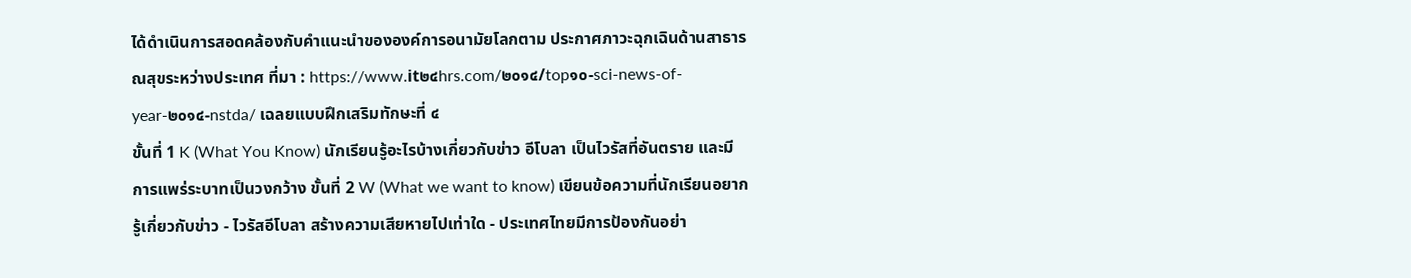ได้ดำเนินการสอดคล้องกับคำแนะนำขององค์การอนามัยโลกตาม ประกาศภาวะฉุกเฉินด้านสาธารณสุขระหว่างประเทศ ที่มา : https://www.it๒๔hrs.com/๒๐๑๔/top๑๐-sci-news-of-year-๒๐๑๔-nstda/ เฉลยแบบฝึกเสริมทักษะที่ ๔
ขั้นที่ 1 K (What You Know) นักเรียนรู้อะไรบ้างเกี่ยวกับข่าว อีโบลา เป็นไวรัสที่อันตราย และมีการแพร่ระบาทเป็นวงกว้าง ขั้นที่ 2 W (What we want to know) เขียนข้อความที่นักเรียนอยากรู้เกี่ยวกับข่าว - ไวรัสอีโบลา สร้างความเสียหายไปเท่าใด - ประเทศไทยมีการป้องกันอย่า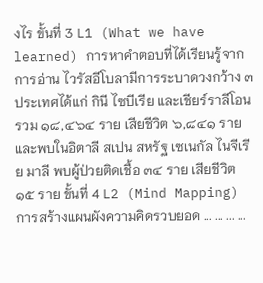งไร ขั้นที่ 3 L1 (What we have learned) การหาคำตอบที่ได้เรียนรู้จากการอ่าน ไวรัสอีโบลามีการระบาดวงกว้าง ๓ ประเทศได้แก่ กินี ไซบีเรีย และเชียร์ราลีโอน รวม ๑๘,๔๖๔ ราย เสียชีวิต ๖,๘๔๑ ราย และพบในอิตาลี สเปน สหรัฐ เซเนกัล ไนจีเรีย มาลี พบผู้ป่วยติดเชื้อ ๓๔ ราย เสียชีวิต ๑๕ ราย ขั้นที่ 4 L2 (Mind Mapping) การสร้างแผนผังความคิดรวบยอด ... ... ... ...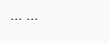... ...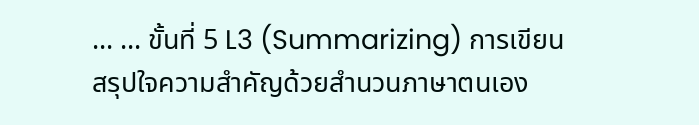... ... ขั้นที่ 5 L3 (Summarizing) การเขียนสรุปใจความสำคัญด้วยสำนวนภาษาตนเอง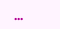...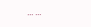... ...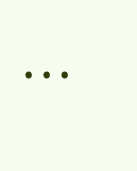...